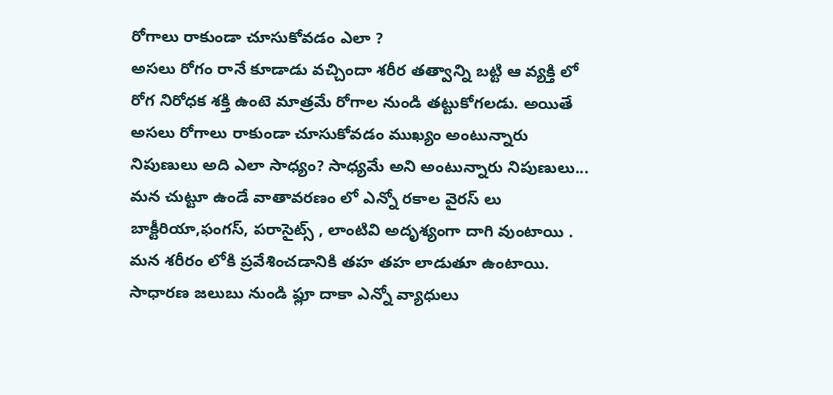రోగాలు రాకుండా చూసుకోవడం ఎలా ?
అసలు రోగం రానే కూడాడు వచ్చిందా శరీర తత్వాన్ని బట్టి ఆ వ్యక్తి లో రోగ నిరోధక శక్తి ఉంటె మాత్రమే రోగాల నుండి తట్టుకోగలడు. అయితే అసలు రోగాలు రాకుండా చూసుకోవడం ముఖ్యం అంటున్నారు నిపుణులు అది ఎలా సాధ్యం? సాధ్యమే అని అంటున్నారు నిపుణులు... మన చుట్టూ ఉండే వాతావరణం లో ఎన్నో రకాల వైరస్ లు బాక్టీరియా,ఫంగస్, పరాసైట్స్ , లాంటివి అదృశ్యంగా దాగి వుంటాయి . మన శరీరం లోకి ప్రవేశించడానికి తహ తహ లాడుతూ ఉంటాయి. సాధారణ జలుబు నుండి ఫ్లూ దాకా ఎన్నో వ్యాధులు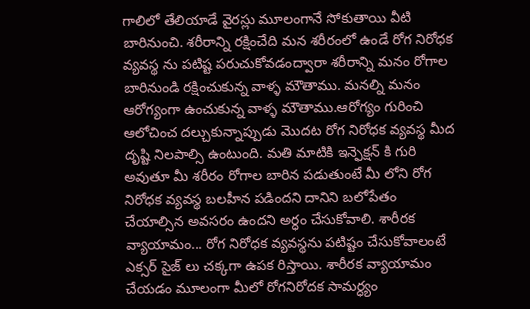గాలిలో తేలియాడే వైరస్లు మూలంగానే సోకుతాయి వీటి బారినుంచి. శరీరాన్ని రక్షించేది మన శరీరంలో ఉండే రోగ నిరోధక వ్యవస్థ ను పటిష్ట పరుచుకోవడంద్వారా శరీరాన్ని మనం రోగాల బారినుండి రక్షించుకున్న వాళ్ళ మౌతాము. మనల్ని మనం ఆరోగ్యంగా ఉంచుకున్న వాళ్ళ మౌతాము.ఆరోగ్యం గురించి ఆలోచించ దల్చుకున్నాప్పుడు మొదట రోగ నిరోధక వ్యవస్థ మీద దృష్టి నిలపాల్సి ఉంటుంది. మతి మాటికి ఇన్ఫెక్షన్ కి గురి అవుతూ మీ శరీరం రోగాల బారిన పడుతుంటే మీ లోని రోగ నిరోధక వ్యవస్థ బలహీన పడిందని దానిని బలోపేతం చేయాల్సిన అవసరం ఉందని అర్ధం చేసుకోవాలి. శారీరక వ్యాయామం... రోగ నిరోధక వ్యవస్థను పటిష్టం చేసుకోవాలంటే ఎక్సర్ సైజ్ లు చక్కగా ఉపక రిస్తాయి. శారీరక వ్యాయామం చేయడం మూలంగా మీలో రోగనిరోదక సామర్ధ్యం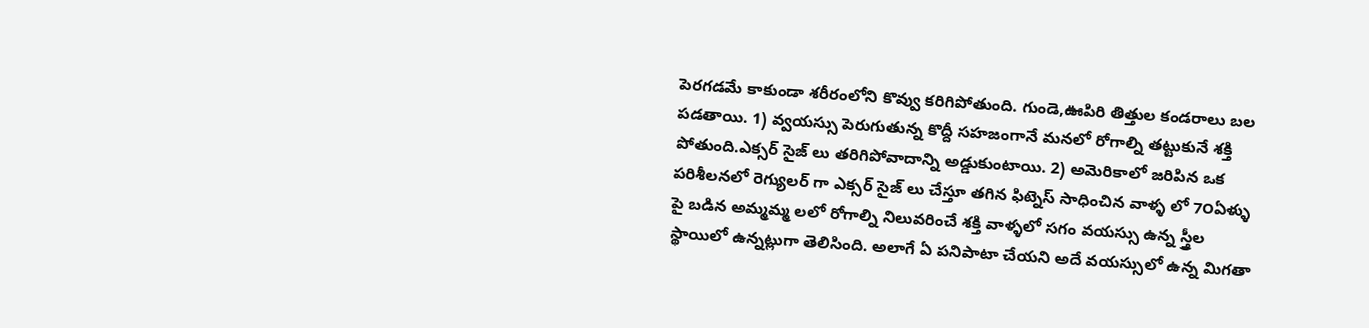పెరగడమే కాకుండా శరీరంలోని కొవ్వు కరిగిపోతుంది. గుండె,ఊపిరి తిత్తుల కండరాలు బల పడతాయి. 1) వ్వయస్సు పెరుగుతున్న కొద్దీ సహజంగానే మనలో రోగాల్ని తట్టుకునే శక్తి పోతుంది.ఎక్సర్ సైజ్ లు తరిగిపోవాదాన్ని అడ్డుకుంటాయి. 2) అమెరికాలో జరిపిన ఒక పరిశీలనలో రెగ్యులర్ గా ఎక్సర్ సైజ్ లు చేస్తూ తగిన ఫిట్నెస్ సాధించిన వాళ్ళ లో 7౦ఏళ్ళు పై బడిన అమ్మమ్మ లలో రోగాల్ని నిలువరించే శక్తి వాళ్ళలో సగం వయస్సు ఉన్న స్త్రీల స్థాయిలో ఉన్నట్లుగా తెలిసింది. అలాగే ఏ పనిపాటా చేయని అదే వయస్సులో ఉన్న మిగతా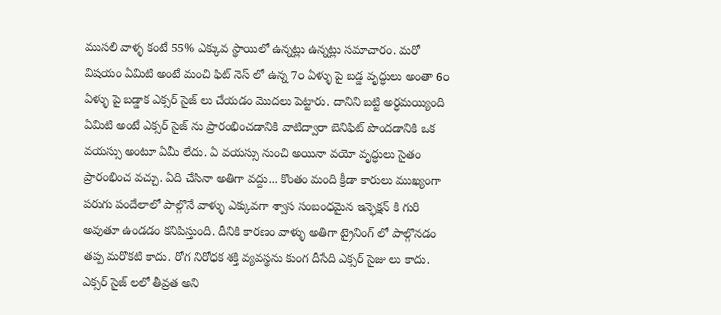ముసలి వాళ్ళ కంటే 55% ఎక్కువ స్థాయిలో ఉన్నట్లు ఉన్నట్లు సమాచారం. మరో విషయం ఏమిటి అంటే మంచి ఫిట్ నెస్ లో ఉన్న 7౦ ఏళ్ళు పై బడ్డ వృద్ధులు అంతా 6౦ ఏళ్ళు పై బడ్డాక ఎక్సర్ సైజ్ లు చేయడం మొదలు పెట్టారు. దానిని బట్టి అర్ధమయ్యింది ఏమిటి అంటే ఎక్సర్ సైజ్ ను ప్రారంభించడానికి వాటిద్వారా బెనిఫిట్ పొందడానికి ఒక వయస్సు అంటూ ఏమీ లేదు. ఏ వయస్సు నుంచి అయినా వయో వృద్ధులు సైతం ప్రారంభించ వచ్చు. ఏది చేసినా అతిగా వద్దు... కొంతం మంది క్రీడా కారులు ముఖ్యంగా పరుగు పందేలాలో పాల్గొనే వాళ్ళు ఎక్కువగా శ్వాస సంబంధమైన ఇన్ఫెక్షన్ కి గురి అవుతూ ఉండడం కనిపిస్తుంది. దీనికి కారణం వాళ్ళు అతిగా ట్రైనింగ్ లో పాల్గొనడం తప్ప మరొకటి కాదు. రోగ నిరోధక శక్తి వ్యవస్థను కుంగ దీసేది ఎక్సర్ సైజు లు కాదు. ఎక్సర్ సైజ్ లలో తీవ్రత అని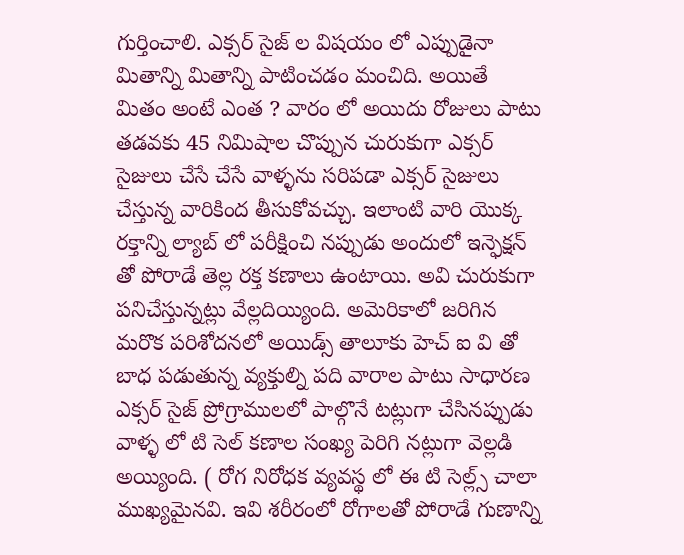గుర్తించాలి. ఎక్సర్ సైజ్ ల విషయం లో ఎప్పుడైనా మితాన్ని మితాన్ని పాటించడం మంచిది. అయితే మితం అంటే ఎంత ? వారం లో అయిదు రోజులు పాటు తడవకు 45 నిమిషాల చొప్పున చురుకుగా ఎక్సర్ సైజులు చేసే చేసే వాళ్ళను సరిపడా ఎక్సర్ సైజులు చేస్తున్న వారికింద తీసుకోవచ్చు. ఇలాంటి వారి యొక్క రక్తాన్ని ల్యాబ్ లో పరీక్షించి నప్పుడు అందులో ఇన్ఫెక్షన్ తో పోరాడే తెల్ల రక్త కణాలు ఉంటాయి. అవి చురుకుగా పనిచేస్తున్నట్లు వేల్లదియ్యింది. అమెరికాలో జరిగిన మరొక పరిశోదనలో అయిడ్స్ తాలూకు హెచ్ ఐ వి తో బాధ పడుతున్న వ్యక్తుల్ని పది వారాల పాటు సాధారణ ఎక్సర్ సైజ్ ప్రోగ్రాములలో పాల్గొనే టట్లుగా చేసినప్పుడు వాళ్ళ లో టి సెల్ కణాల సంఖ్య పెరిగి నట్లుగా వెల్లడి అయ్యింది. ( రోగ నిరోధక వ్యవస్థ లో ఈ టి సెల్ల్స్ చాలా ముఖ్యమైనవి. ఇవి శరీరంలో రోగాలతో పోరాడే గుణాన్ని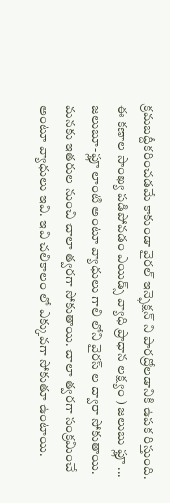క్రమబద్దీకరించడమే కాకుండా వైరల్ ఇన్ఫెక్షన్ ని పారద్రోలడానికి ఉపక రిస్తుంది. ఈ కణాల సాంఖ్య పడిపోవడం ఎయిడ్స్ వ్యాధి ప్రాధాన లక్ష్యం ) జలుబు ఫ్లూ ... జలుబూ-ఫ్లూ లాంటి అంటూ వ్యాధులు గాలి లోని వైరస్ ల ద్వారా సోకుతాయి. మనకు ఇతరుల నుంచి చాలా త్వరగా సోకుతాయి. చాలా త్వరగా సంక్రమించే అంటూ వ్యాధులు ఇవి. ఇవి చలికాలం లో ఎక్కువగా సోకుతూ ఉంటాయి.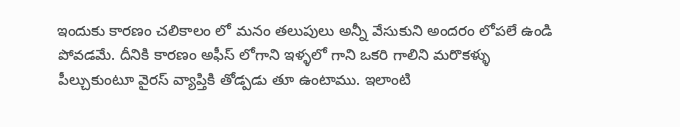ఇందుకు కారణం చలికాలం లో మనం తలుపులు అన్నీ వేసుకుని అందరం లోపలే ఉండి పోవడమే. దీనికి కారణం అఫీస్ లోగాని ఇళ్ళలో గాని ఒకరి గాలిని మరొకళ్ళు పీల్చుకుంటూ వైరస్ వ్యాప్తికి తోడ్పడు తూ ఉంటాము. ఇలాంటి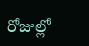రోజుల్లో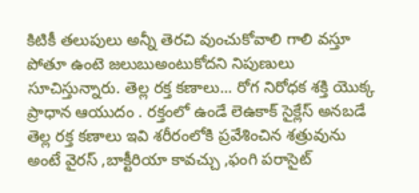కిటికీ తలుపులు అన్నీ తెరచి వుంచుకోవాలి గాలి వస్తూ పోతూ ఉంటె జలుబుఅంటుకోదని నిపుణులు సూచిస్తున్నారు. తెల్ల రక్త కణాలు... రోగ నిరోధక శక్తి యొక్క ప్రాధాన ఆయుదం . రక్తంలో ఉండే లెఉకాక్ సైక్లేస్ అనబడే తెల్ల రక్త కణాలు ఇవి శరీరంలోకి ప్రవేశించిన శత్రువును అంటే వైరస్ ,బాక్టీరియా కావచ్చు ,ఫంగి పరాసైట్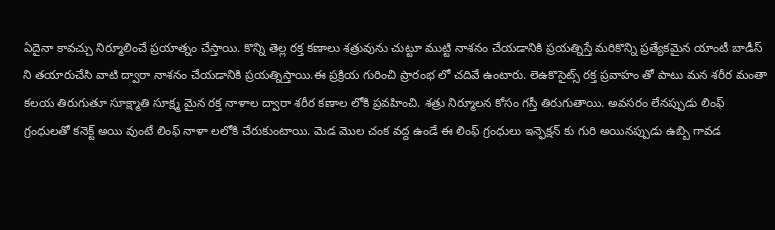ఏదైనా కావచ్చు నిర్మూలించే ప్రయాత్నం చేస్తాయి. కొన్ని తెల్ల రక్త కణాలు శత్రువును చుట్టూ ముట్టి నాశనం చేయడానికి ప్రయత్నిస్తే మరికొన్ని ప్రత్యేకమైన యాంటీ బాడీస్ ని తయారుచేసి వాటి ద్వారా నాశనం చేయడానికి ప్రయత్నిస్తాయి.ఈ ప్రక్రియ గురించి ప్రారంభ లో చదివే ఉంటారు. లెఉకొసైట్స్ రక్త ప్రవాహం తో పాటు మన శరీర మంతా కలయ తిరుగుతూ సూక్ష్మాతి సూక్ష్మ మైన రక్త నాళాల ద్వారా శరీర కణాల లోకి ప్రవహించి. శత్రు నిర్మూలన కోసం గస్తీ తిరుగుతాయి. అవసరం లేనప్పుడు లింఫ్ గ్రంధులతో కనెక్ట్ అయి వుంటే లింఫ్ నాళా లలోకి చేరుకుంటాయి. మెడ మొల చంక వద్ద ఉండే ఈ లింఫ్ గ్రంధులు ఇన్ఫెక్షన్ కు గురి అయినప్పుడు ఉబ్బి గావడ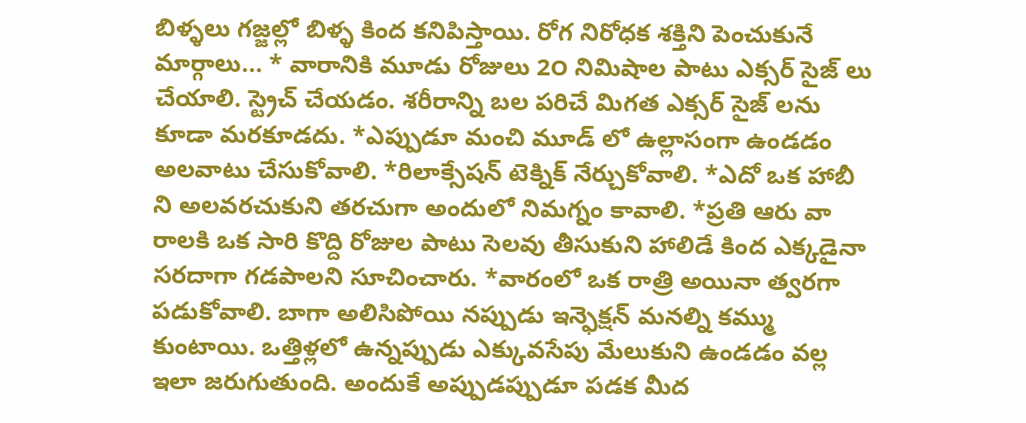బిళ్ళలు గజ్జల్లో బిళ్ళ కింద కనిపిస్తాయి. రోగ నిరోధక శక్తిని పెంచుకునే మార్గాలు... * వారానికి మూడు రోజులు 2౦ నిమిషాల పాటు ఎక్సర్ సైజ్ లు చేయాలి. స్ట్రెచ్ చేయడం. శరీరాన్ని బల పరిచే మిగత ఎక్సర్ సైజ్ లను కూడా మరకూడదు. *ఎప్పుడూ మంచి మూడ్ లో ఉల్లాసంగా ఉండడం అలవాటు చేసుకోవాలి. *రిలాక్సేషన్ టెక్నిక్ నేర్చుకోవాలి. *ఎదో ఒక హాబీ ని అలవరచుకుని తరచుగా అందులో నిమగ్నం కావాలి. *ప్రతి ఆరు వా రాలకి ఒక సారి కొద్ది రోజుల పాటు సెలవు తీసుకుని హాలిడే కింద ఎక్కడైనా సరదాగా గడపాలని సూచించారు. *వారంలో ఒక రాత్రి అయినా త్వరగా పడుకోవాలి. బాగా అలిసిపోయి నప్పుడు ఇన్ఫెక్షన్ మనల్ని కమ్ము కుంటాయి. ఒత్తిళ్లలో ఉన్నప్పుడు ఎక్కువసేపు మేలుకుని ఉండడం వల్ల ఇలా జరుగుతుంది. అందుకే అప్పుడప్పుడూ పడక మీద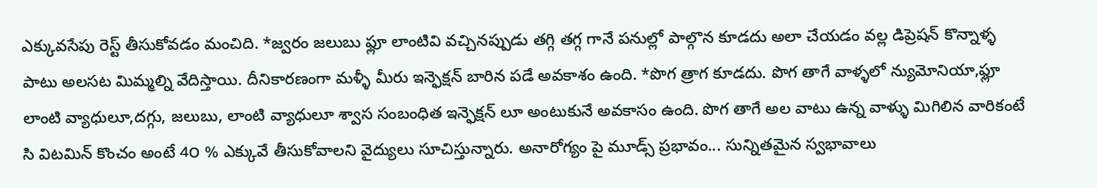ఎక్కువసేపు రెస్ట్ తీసుకోవడం మంచిది. *జ్వరం జలుబు ఫ్లూ లాంటివి వచ్చినప్పుడు తగ్గి తగ్గ గానే పనుల్లో పాల్గొన కూడదు అలా చేయడం వల్ల డిప్రెషన్ కొన్నాళ్ళ పాటు అలసట మిమ్మల్ని వేదిస్తాయి. దీనికారణంగా మళ్ళీ మీరు ఇన్ఫెక్షన్ బారిన పడే అవకాశం ఉంది. *పొగ త్రాగ కూడదు. పొగ తాగే వాళ్ళలో న్యుమోనియా,ఫ్లూ లాంటి వ్యాధులూ,దగ్గు, జలుబు, లాంటి వ్యాధులూ శ్వాస సంబంధిత ఇన్ఫెక్షన్ లూ అంటుకునే అవకాసం ఉంది. పొగ తాగే అల వాటు ఉన్న వాళ్ళు మిగిలిన వారికంటే సి విటమిన్ కొంచం అంటే 4౦ % ఎక్కువే తీసుకోవాలని వైద్యులు సూచిస్తున్నారు. అనారోగ్యం పై మూడ్స్ ప్రభావం... సున్నితమైన స్వభావాలు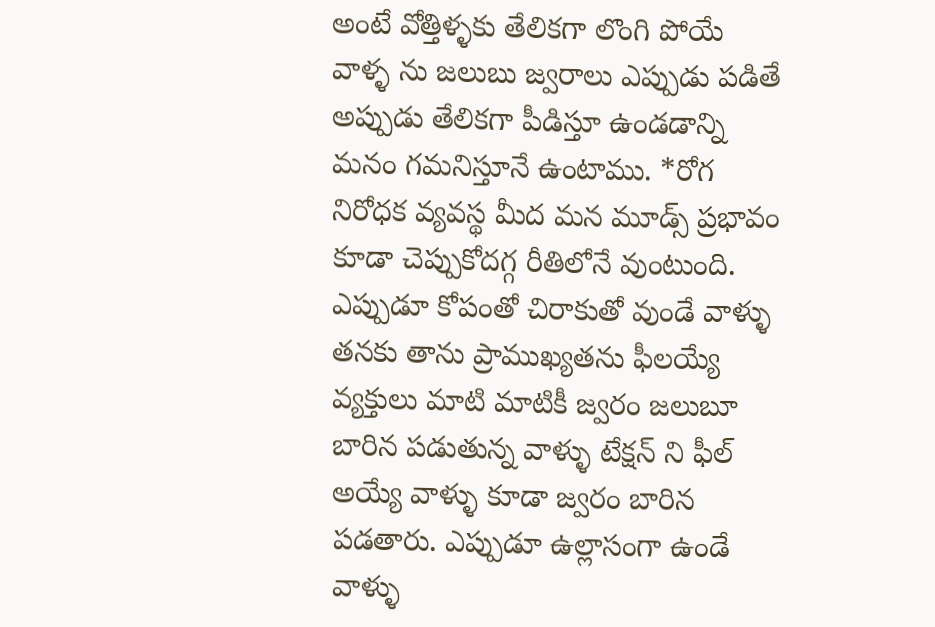అంటే వోత్తిళ్ళకు తేలికగా లొంగి పోయే వాళ్ళ ను జలుబు జ్వరాలు ఎప్పుడు పడితే అప్పుడు తేలికగా పీడిస్తూ ఉండడాన్ని మనం గమనిస్తూనే ఉంటాము. *రోగ నిరోధక వ్యవస్థ మీద మన మూడ్స్ ప్రభావం కూడా చెప్పుకోదగ్గ రీతిలోనే వుంటుంది. ఎప్పుడూ కోపంతో చిరాకుతో వుండే వాళ్ళు తనకు తాను ప్రాముఖ్యతను ఫీలయ్యే వ్యక్తులు మాటి మాటికీ జ్వరం జలుబూ బారిన పడుతున్న వాళ్ళు టేక్షన్ ని ఫీల్ అయ్యే వాళ్ళు కూడా జ్వరం బారిన పడతారు. ఎప్పుడూ ఉల్లాసంగా ఉండే వాళ్ళు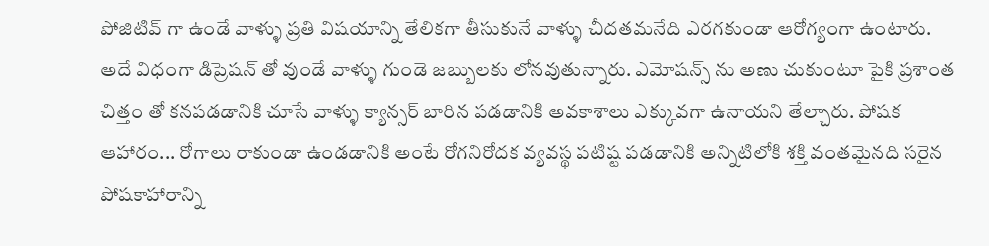పోజిటివ్ గా ఉండే వాళ్ళు ప్రతి విషయాన్ని తేలికగా తీసుకునే వాళ్ళు చీదతమనేది ఎరగకుండా ఆరోగ్యంగా ఉంటారు. అదే విధంగా డిప్రెషన్ తో వుండే వాళ్ళు గుండె జబ్బులకు లోనవుతున్నారు. ఎమోషన్స్ ను అణు చుకుంటూ పైకి ప్రశాంత చిత్తం తో కనపడడానికి చూసే వాళ్ళు క్యాన్సర్ బారిన పడడానికి అవకాశాలు ఎక్కువగా ఉనాయని తేల్చారు. పోషక ఆహారం... రోగాలు రాకుండా ఉండడానికి అంటే రోగనిరోదక వ్యవస్థ పటిష్ట పడడానికి అన్నిటిలోకి శక్తి వంతమైనది సరైన పోషకాహారాన్ని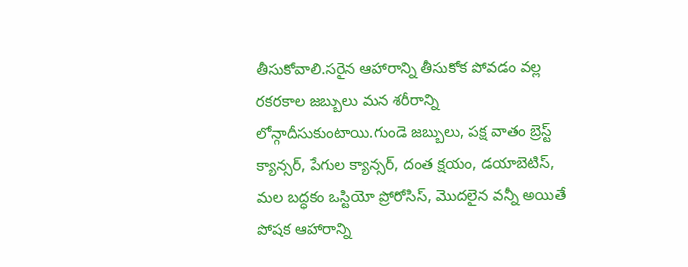తీసుకోవాలి.సరైన ఆహారాన్ని తీసుకోక పోవడం వల్ల రకరకాల జబ్బులు మన శరీరాన్ని లోన్గాదీసుకుంటాయి.గుండె జబ్బులు, పక్ష వాతం బ్రెస్ట్ క్యాన్సర్, పేగుల క్యాన్సర్, దంత క్షయం, డయాబెటిస్, మల బద్ధకం ఒస్టియో ప్రోరోసిస్, మొదలైన వన్నీ అయితే పోషక ఆహారాన్ని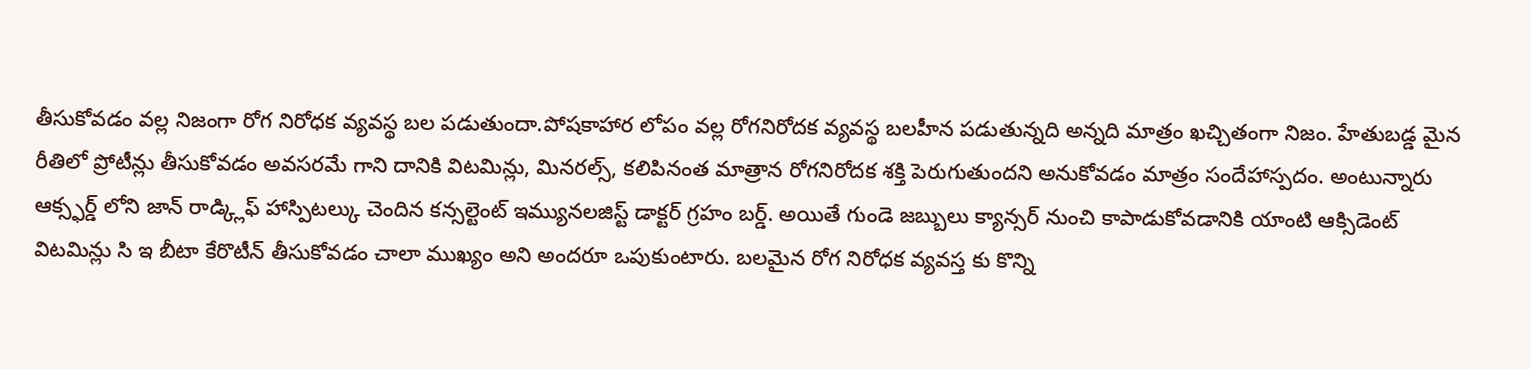తీసుకోవడం వల్ల నిజంగా రోగ నిరోధక వ్యవస్థ బల పడుతుందా.పోషకాహార లోపం వల్ల రోగనిరోదక వ్యవస్థ బలహీన పడుతున్నది అన్నది మాత్రం ఖచ్చితంగా నిజం. హేతుబడ్డ మైన రీతిలో ప్రోటీన్లు తీసుకోవడం అవసరమే గాని దానికి విటమిన్లు, మినరల్స్, కలిపినంత మాత్రాన రోగనిరోదక శక్తి పెరుగుతుందని అనుకోవడం మాత్రం సందేహాస్పదం. అంటున్నారు ఆక్స్ఫర్డ్ లోని జాన్ రాడ్క్లిఫ్ హాస్పిటల్కు చెందిన కన్సల్టెంట్ ఇమ్యునలజిస్ట్ డాక్టర్ గ్రహం బర్డ్. అయితే గుండె జబ్బులు క్యాన్సర్ నుంచి కాపాడుకోవడానికి యాంటి ఆక్సిడెంట్ విటమిన్లు సి ఇ బీటా కేరొటీన్ తీసుకోవడం చాలా ముఖ్యం అని అందరూ ఒపుకుంటారు. బలమైన రోగ నిరోధక వ్యవస్త కు కొన్ని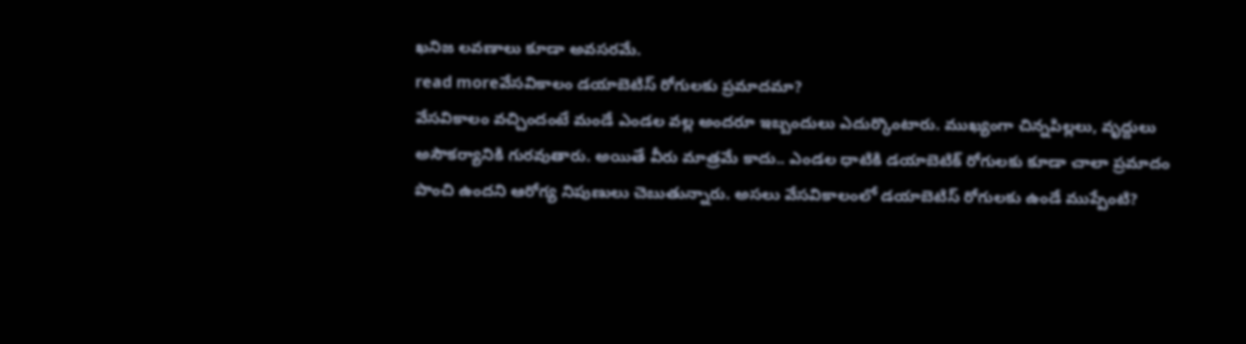ఖనిజ లవణాలు కూడా అవసరమే.
read moreవేసవికాలం డయాబెటిస్ రోగులకు ప్రమాదమా?
వేసవికాలం వచ్చిందంటే మండే ఎండల వల్ల అందరూ ఇబ్బందులు ఎదుర్కొంటారు. ముఖ్యంగా చిన్నపిల్లలు, వృద్దులు అసౌకర్యానికి గురవుతారు. అయితే వీరు మాత్రమే కాదు.. ఎండల ధాటికి డయాబెటిక్ రోగులకు కూడా చాలా ప్రమాదం పొంచి ఉందని ఆరోగ్య నిపుణులు చెబుతున్నారు. అసలు వేసవికాలంలో డయాబెటిస్ రోగులకు ఉండే ముప్పేంటి?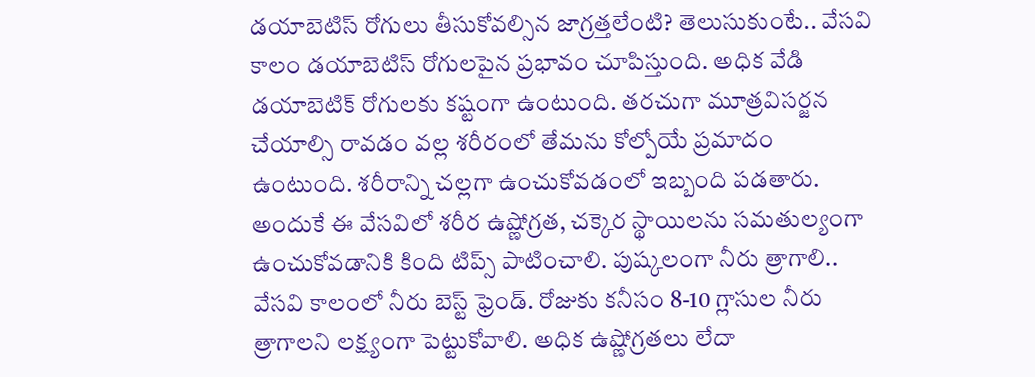డయాబెటిస్ రోగులు తీసుకోవల్సిన జాగ్రత్తలేంటి? తెలుసుకుంటే.. వేసవి కాలం డయాబెటిస్ రోగులపైన ప్రభావం చూపిస్తుంది. అధిక వేడి డయాబెటిక్ రోగులకు కష్టంగా ఉంటుంది. తరచుగా మూత్రవిసర్జన చేయాల్సి రావడం వల్ల శరీరంలో తేమను కోల్పోయే ప్రమాదం ఉంటుంది. శరీరాన్ని చల్లగా ఉంచుకోవడంలో ఇబ్బంది పడతారు. అందుకే ఈ వేసవిలో శరీర ఉష్ణోగ్రత, చక్కెర స్థాయిలను సమతుల్యంగా ఉంచుకోవడానికి కింది టిప్స్ పాటించాలి. పుష్కలంగా నీరు త్రాగాలి.. వేసవి కాలంలో నీరు బెస్ట్ ఫ్రెండ్. రోజుకు కనీసం 8-10 గ్లాసుల నీరు త్రాగాలని లక్ష్యంగా పెట్టుకోవాలి. అధిక ఉష్ణోగ్రతలు లేదా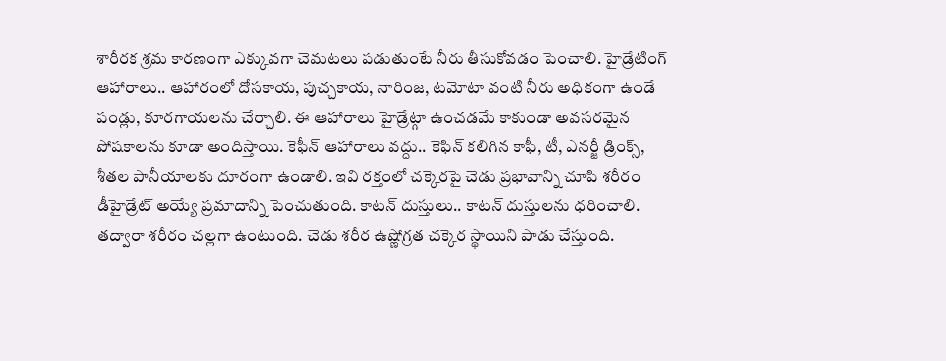శారీరక శ్రమ కారణంగా ఎక్కువగా చెమటలు పడుతుంటే నీరు తీసుకోవడం పెంచాలి. హైడ్రేటింగ్ ఆహారాలు.. ఆహారంలో దోసకాయ, పుచ్చకాయ, నారింజ, టమోటా వంటి నీరు అధికంగా ఉండే పండ్లు, కూరగాయలను చేర్చాలి. ఈ ఆహారాలు హైడ్రేట్గా ఉంచడమే కాకుండా అవసరమైన పోషకాలను కూడా అందిస్తాయి. కెఫీన్ ఆహారాలు వద్దు.. కెఫిన్ కలిగిన కాఫీ, టీ, ఎనర్జీ డ్రింక్స్, శీతల పానీయాలకు దూరంగా ఉండాలి. ఇవి రక్తంలో చక్కెరపై చెడు ప్రభావాన్ని చూపి శరీరం డీహైడ్రేట్ అయ్యే ప్రమాదాన్ని పెంచుతుంది. కాటన్ దుస్తులు.. కాటన్ దుస్తులను ధరించాలి. తద్వారా శరీరం చల్లగా ఉంటుంది. చెడు శరీర ఉష్ణోగ్రత చక్కెర స్థాయిని పాడు చేస్తుంది.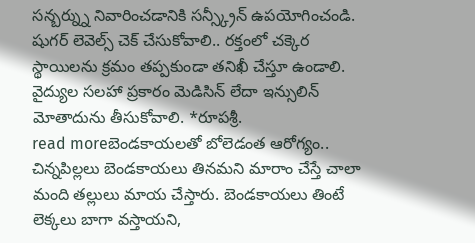సన్బర్న్ను నివారించడానికి సన్స్క్రీన్ ఉపయోగించండి. షుగర్ లెవెల్స్ చెక్ చేసుకోవాలి.. రక్తంలో చక్కెర స్థాయిలను క్రమం తప్పకుండా తనిఖీ చేస్తూ ఉండాలి. వైద్యుల సలహా ప్రకారం మెడిసిన్ లేదా ఇన్సులిన్ మోతాదును తీసుకోవాలి. *రూపశ్రీ.
read moreబెండకాయలతో బోలెడంత ఆరోగ్యం..
చిన్నపిల్లలు బెండకాయలు తినమని మారాం చేస్తే చాలా మంది తల్లులు మాయ చేస్తారు. బెండకాయలు తింటే లెక్కలు బాగా వస్తాయని,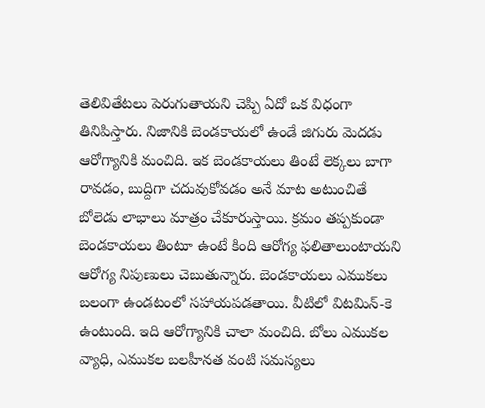తెలివితేటలు పెరుగుతాయని చెప్పి ఏదో ఒక విధంగా తినిపిస్తారు. నిజానికి బెండకాయలో ఉండే జిగురు మెదడు ఆరోగ్యానికి మంచిది. ఇక బెండకాయలు తింటే లెక్కలు బాగా రావడం, బుద్దిగా చదువుకోవడం అనే మాట అటుంచితే బోలెడు లాభాలు మాత్రం చేకూరుస్తాయి. క్రమం తప్పకుండా బెండకాయలు తింటూ ఉంటే కింది ఆరోగ్య ఫలితాలుంటాయని ఆరోగ్య నిపుణులు చెబుతున్నారు. బెండకాయలు ఎముకలు బలంగా ఉండటంలో సహాయపడతాయి. వీటిలో విటమిన్-కె ఉంటుంది. ఇది ఆరోగ్యానికి చాలా మంచిది. బోలు ఎముకల వ్యాధి, ఎముకల బలహీనత వంటి సమస్యలు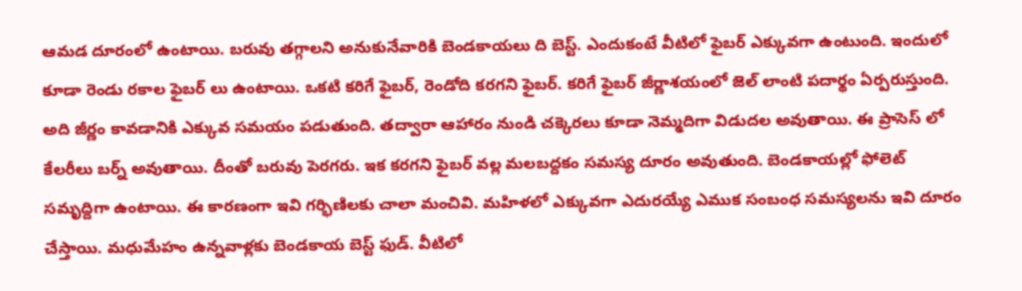ఆమడ దూరంలో ఉంటాయి. బరువు తగ్గాలని అనుకునేవారికి బెండకాయలు ది బెస్ట్. ఎందుకంటే వీటిలో ఫైబర్ ఎక్కువగా ఉంటుంది. ఇందులో కూడా రెండు రకాల ఫైబర్ లు ఉంటాయి. ఒకటి కరిగే ఫైబర్, రెండోది కరగని ఫైబర్. కరిగే ఫైబర్ జీర్ణాశయంలో జెల్ లాంటి పదార్థం ఏర్పరుస్తుంది. అది జీర్ణం కావడానికి ఎక్కువ సమయం పడుతుంది. తద్వారా ఆహారం నుండి చక్కెరలు కూడా నెమ్మదిగా విడుదల అవుతాయి. ఈ ప్రాసెస్ లో కేలరీలు బర్న్ అవుతాయి. దీంతో బరువు పెరగరు. ఇక కరగని ఫైబర్ వల్ల మలబద్దకం సమస్య దూరం అవుతుంది. బెండకాయల్లో ఫోలెట్ సమృద్దిగా ఉంటాయి. ఈ కారణంగా ఇవి గర్భిణిలకు చాలా మంచివి. మహిళలో ఎక్కువగా ఎదురయ్యే ఎముక సంబంధ సమస్యలను ఇవి దూరం చేస్తాయి. మధుమేహం ఉన్నవాళ్లకు బెండకాయ బెస్ట్ ఫుడ్. వీటిలో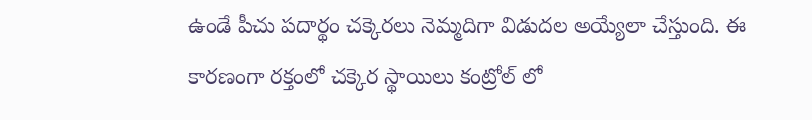ఉండే పీచు పదార్థం చక్కెరలు నెమ్మదిగా విడుదల అయ్యేలా చేస్తుంది. ఈ కారణంగా రక్తంలో చక్కెర స్థాయిలు కంట్రోల్ లో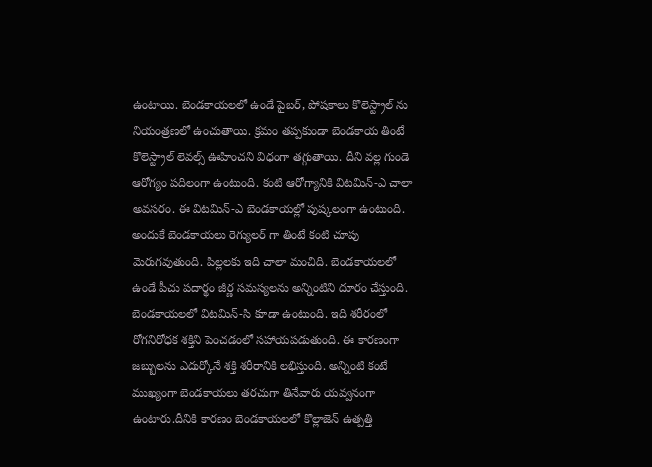ఉంటాయి. బెండకాయలలో ఉండే పైబర్, పోషకాలు కొలెస్ట్రాల్ ను నియంత్రణలో ఉంచుతాయి. క్రమం తప్పకుండా బెండకాయ తింటే కొలెస్ట్రాల్ లెవల్స్ ఊహించని విధంగా తగ్గుతాయి. దీని వల్ల గుండె ఆరోగ్యం పదిలంగా ఉంటుంది. కంటి ఆరోగ్యానికి విటమిన్-ఎ చాలా అవసరం. ఈ విటమిన్-ఎ బెండకాయల్లో పుష్కలంగా ఉంటుంది. అందుకే బెండకాయలు రెగ్యులర్ గా తింటే కంటి చూపు మెరుగవుతుంది. పిల్లలకు ఇది చాలా మంచిది. బెండకాయలలో ఉండే పీచు పదార్థం జీర్ణ సమస్యలను అన్నింటిని దూరం చేస్తుంది. బెండకాయలలో విటమిన్-సి కూడా ఉంటుంది. ఇది శరీరంలో రోగనిరోధక శక్తిని పెంచడంలో సహాయపడుతుంది. ఈ కారణంగా జబ్బులను ఎదుర్కోనే శక్తి శరీరానికి లభిస్తుంది. అన్నింటి కంటే ముఖ్యంగా బెండకాయలు తరచుగా తినేవారు యవ్వనంగా ఉంటారు.దీనికి కారణం బెండకాయలలో కొల్లాజెన్ ఉత్పత్తి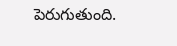పెరుగుతుంది.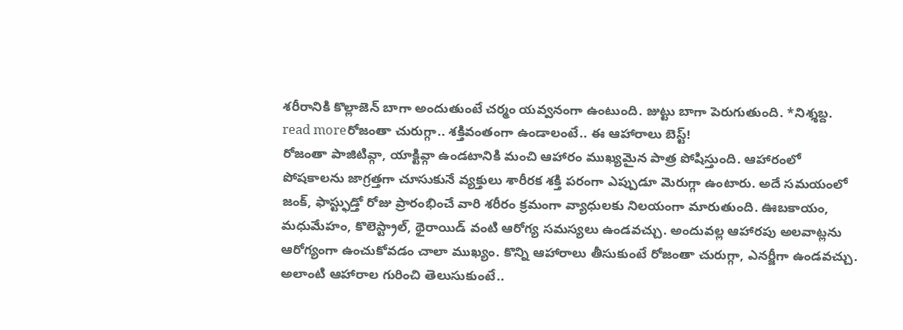శరీరానికి కొల్లాజెన్ బాగా అందుతుంటే చర్మం యవ్వనంగా ఉంటుంది. జుట్టు బాగా పెరుగుతుంది. *నిశ్శబ్ద.
read moreరోజంతా చురుగ్గా.. శక్తివంతంగా ఉండాలంటే.. ఈ ఆహారాలు బెస్ట్!
రోజంతా పాజిటివ్గా, యాక్టివ్గా ఉండటానికి మంచి ఆహారం ముఖ్యమైన పాత్ర పోషిస్తుంది. ఆహారంలో పోషకాలను జాగ్రత్తగా చూసుకునే వ్యక్తులు శారీరక శక్తి పరంగా ఎప్పుడూ మెరుగ్గా ఉంటారు. అదే సమయంలో జంక్, ఫాస్ట్ఫుడ్తో రోజు ప్రారంభించే వారి శరీరం క్రమంగా వ్యాధులకు నిలయంగా మారుతుంది. ఊబకాయం, మధుమేహం, కొలెస్ట్రాల్, థైరాయిడ్ వంటి ఆరోగ్య సమస్యలు ఉండవచ్చు. అందువల్ల ఆహారపు అలవాట్లను ఆరోగ్యంగా ఉంచుకోవడం చాలా ముఖ్యం. కొన్ని ఆహారాలు తీసుకుంటే రోజంతా చురుగ్గా, ఎనర్జీగా ఉండవచ్చు. అలాంటి ఆహారాల గురించి తెలుసుకుంటే..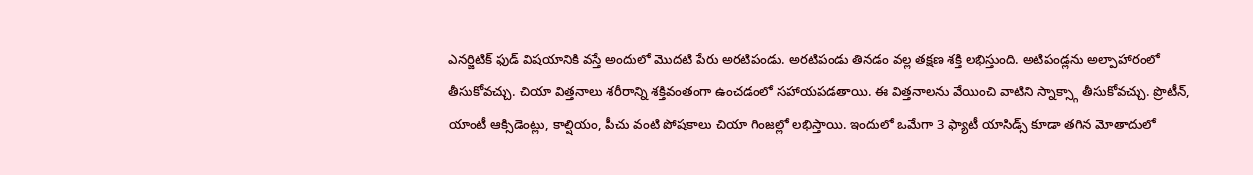ఎనర్జిటిక్ ఫుడ్ విషయానికి వస్తే అందులో మొదటి పేరు అరటిపండు. అరటిపండు తినడం వల్ల తక్షణ శక్తి లభిస్తుంది. అటిపండ్లను అల్పాహారంలో తీసుకోవచ్చు. చియా విత్తనాలు శరీరాన్ని శక్తివంతంగా ఉంచడంలో సహాయపడతాయి. ఈ విత్తనాలను వేయించి వాటిని స్నాక్స్గా తీసుకోవచ్చు. ప్రొటీన్, యాంటీ ఆక్సిడెంట్లు, కాల్షియం, పీచు వంటి పోషకాలు చియా గింజల్లో లభిస్తాయి. ఇందులో ఒమేగా 3 ఫ్యాటీ యాసిడ్స్ కూడా తగిన మోతాదులో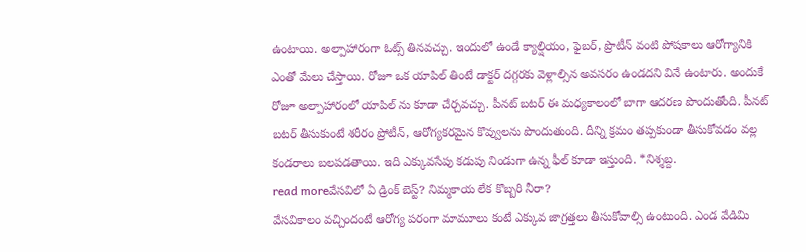ఉంటాయి. అల్పాహారంగా ఓట్స్ తినవచ్చు. ఇందులో ఉండే క్యాల్షియం, ఫైబర్, ప్రొటీన్ వంటి పోషకాలు ఆరోగ్యానికి ఎంతో మేలు చేస్తాయి. రోజూ ఒక యాపిల్ తింటే డాక్టర్ దగ్గరకు వెళ్లాల్సిన అవసరం ఉండదని వినే ఉంటారు. అందుకే రోజూ అల్పాహారంలో యాపిల్ ను కూడా చేర్చవచ్చు. పీనట్ బటర్ ఈ మధ్యకాలంలో బాగా ఆదరణ పొందుతోంది. పీనట్ బటర్ తీసుకుంటే శరీరం ప్రోటీన్, ఆరోగ్యకరమైన కొవ్వులను పొందుతుంది. దీన్ని క్రమం తప్పకుండా తీసుకోవడం వల్ల కండరాలు బలపడతాయి. ఇది ఎక్కువసేపు కడుపు నిండుగా ఉన్న ఫీల్ కూడా ఇస్తుంది. *నిశ్శబ్ద.
read moreవేసవిలో ఏ డ్రింక్ బెస్ట్? నిమ్మకాయ లేక కొబ్బరి నీరా?
వేసవికాలం వచ్చిందంటే ఆరోగ్య పరంగా మామూలు కంటే ఎక్కువ జాగ్రత్తలు తీసుకోవాల్సి ఉంటుంది. ఎండ వేడిమి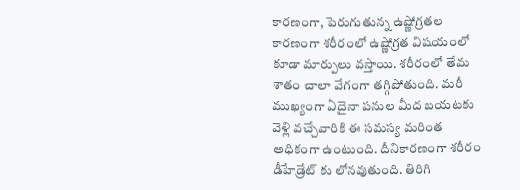కారణంగా, పెరుగుతున్న ఉష్ణోగ్రతల కారణంగా శరీరంలో ఉష్ణోగ్రత విషయంలో కూడా మార్పులు వస్తాయి. శరీరంలో తేమ శాతం చాలా వేగంగా తగ్గిపోతుంది. మరీ ముఖ్యంగా ఏదైనా పనుల మీద బయటకు వెళ్లి వచ్చేవారికి ఈ సమస్య మరింత అధికంగా ఉంటుంది. దీనికారణంగా శరీరం డీహేడ్రేట్ కు లోనవుతుంది. తిరిగి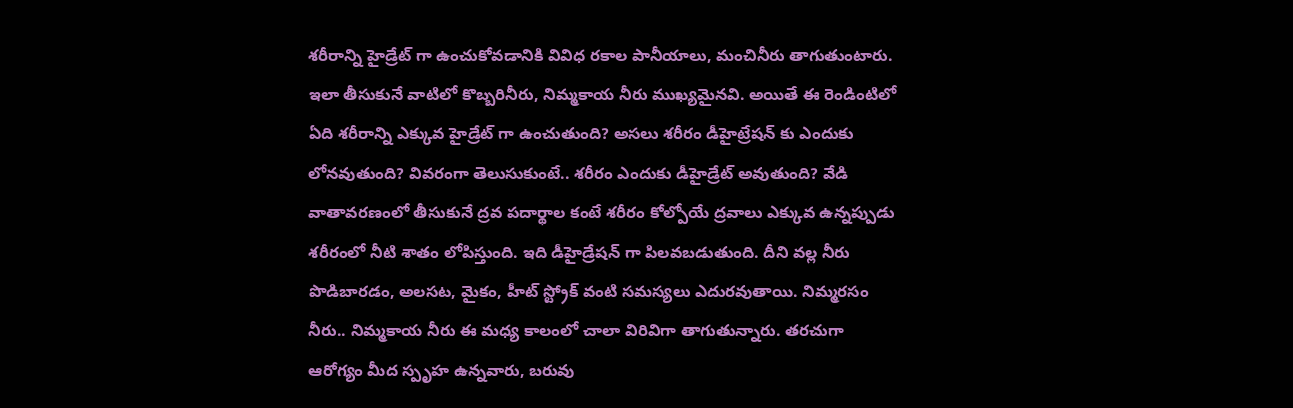శరీరాన్ని హైడ్రేట్ గా ఉంచుకోవడానికి వివిధ రకాల పానీయాలు, మంచినీరు తాగుతుంటారు. ఇలా తీసుకునే వాటిలో కొబ్బరినీరు, నిమ్మకాయ నీరు ముఖ్యమైనవి. అయితే ఈ రెండింటిలో ఏది శరీరాన్ని ఎక్కువ హైడ్రేట్ గా ఉంచుతుంది? అసలు శరీరం డీహైట్రేషన్ కు ఎందుకు లోనవుతుంది? వివరంగా తెలుసుకుంటే.. శరీరం ఎందుకు డీహైడ్రేట్ అవుతుంది? వేడి వాతావరణంలో తీసుకునే ద్రవ పదార్థాల కంటే శరీరం కోల్పోయే ద్రవాలు ఎక్కువ ఉన్నప్పుడు శరీరంలో నీటి శాతం లోపిస్తుంది. ఇది డీహైడ్రేషన్ గా పిలవబడుతుంది. దీని వల్ల నీరు పొడిబారడం, అలసట, మైకం, హీట్ స్ట్రోక్ వంటి సమస్యలు ఎదురవుతాయి. నిమ్మరసం నీరు.. నిమ్మకాయ నీరు ఈ మధ్య కాలంలో చాలా విరివిగా తాగుతున్నారు. తరచుగా ఆరోగ్యం మీద స్పృహ ఉన్నవారు, బరువు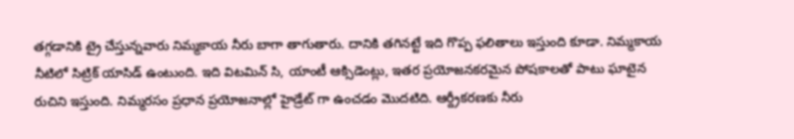తగ్గడానికి ట్రై చేస్తున్నవారు నిమ్మకాయ నీరు బాగా తాగుతారు. దానికి తగినట్టే ఇది గొప్ప ఫలితాలు ఇస్తుంది కూడా. నిమ్మకాయ నీటిలో సిట్రిక్ యాసిడ్ ఉంటుంది. ఇది విటమిన్ సి, యాంటీ ఆక్సిడెంట్లు, ఇతర ప్రయోజనకరమైన పోషకాలతో పాటు ఘాటైన రుచిని ఇస్తుంది. నిమ్మరసం ప్రధాన ప్రయోజనాల్లో హైడ్రేట్ గా ఉంచడం మొదటిది. ఆర్ద్రీకరణకు నీరు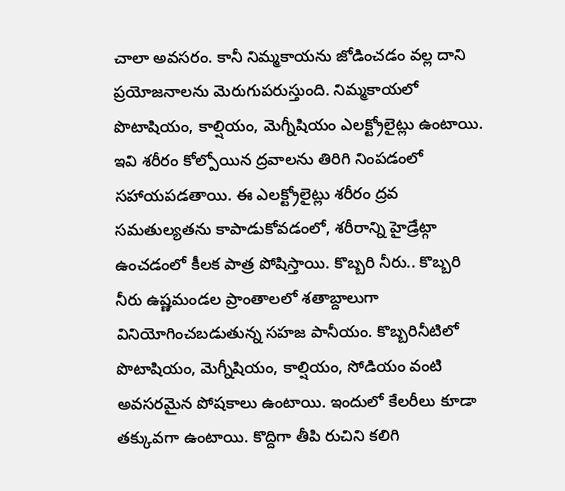చాలా అవసరం. కానీ నిమ్మకాయను జోడించడం వల్ల దాని ప్రయోజనాలను మెరుగుపరుస్తుంది. నిమ్మకాయలో పొటాషియం, కాల్షియం, మెగ్నీషియం ఎలక్ట్రోలైట్లు ఉంటాయి. ఇవి శరీరం కోల్పోయిన ద్రవాలను తిరిగి నింపడంలో సహాయపడతాయి. ఈ ఎలక్ట్రోలైట్లు శరీరం ద్రవ సమతుల్యతను కాపాడుకోవడంలో, శరీరాన్ని హైడ్రేట్గా ఉంచడంలో కీలక పాత్ర పోషిస్తాయి. కొబ్బరి నీరు.. కొబ్బరి నీరు ఉష్ణమండల ప్రాంతాలలో శతాబ్దాలుగా వినియోగించబడుతున్న సహజ పానీయం. కొబ్బరినీటిలో పొటాషియం, మెగ్నీషియం, కాల్షియం, సోడియం వంటి అవసరమైన పోషకాలు ఉంటాయి. ఇందులో కేలరీలు కూడా తక్కువగా ఉంటాయి. కొద్దిగా తీపి రుచిని కలిగి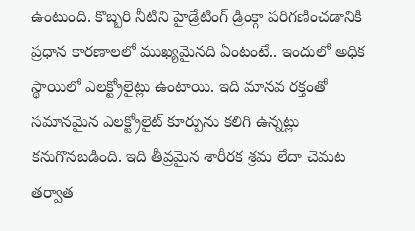ఉంటుంది. కొబ్బరి నీటిని హైడ్రేటింగ్ డ్రింక్గా పరిగణించడానికి ప్రధాన కారణాలలో ముఖ్యమైనది ఏంటంటే.. ఇందులో అధిక స్థాయిలో ఎలక్ట్రోలైట్లు ఉంటాయి. ఇది మానవ రక్తంతో సమానమైన ఎలక్ట్రోలైట్ కూర్పును కలిగి ఉన్నట్లు కనుగొనబడింది. ఇది తీవ్రమైన శారీరక శ్రమ లేదా చెమట తర్వాత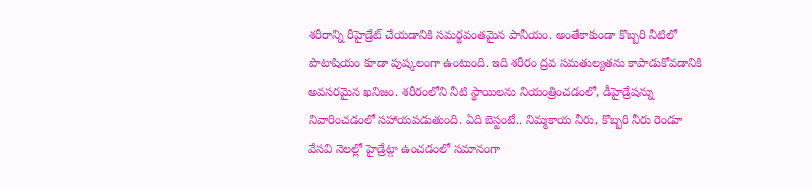శరీరాన్ని రీహైడ్రేట్ చేయడానికి సమర్థవంతమైన పానీయం. అంతేకాకుండా కొబ్బరి నీటిలో పొటాషియం కూడా పుష్కలంగా ఉంటుంది. ఇది శరీరం ద్రవ సమతుల్యతను కాపాడుకోవడానికి అవసరమైన ఖనిజం. శరీరంలోని నీటి స్థాయిలను నియంత్రించడంలో, డీహైడ్రేషన్ను నివారించడంలో సహాయపడుతుంది. ఏది బెస్టంటే.. నిమ్మకాయ నీరు, కొబ్బరి నీరు రెండూ వేసవి నెలల్లో హైడ్రేట్గా ఉంచడంలో సమానంగా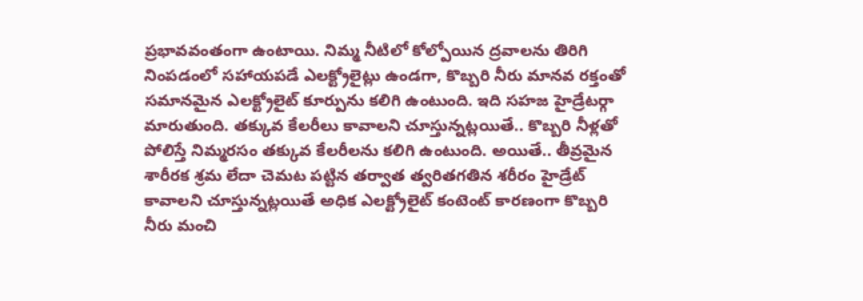ప్రభావవంతంగా ఉంటాయి. నిమ్మ నీటిలో కోల్పోయిన ద్రవాలను తిరిగి నింపడంలో సహాయపడే ఎలక్ట్రోలైట్లు ఉండగా, కొబ్బరి నీరు మానవ రక్తంతో సమానమైన ఎలక్ట్రోలైట్ కూర్పును కలిగి ఉంటుంది. ఇది సహజ హైడ్రేటర్గా మారుతుంది. తక్కువ కేలరీలు కావాలని చూస్తున్నట్లయితే.. కొబ్బరి నీళ్లతో పోలిస్తే నిమ్మరసం తక్కువ కేలరీలను కలిగి ఉంటుంది. అయితే.. తీవ్రమైన శారీరక శ్రమ లేదా చెమట పట్టిన తర్వాత త్వరితగతిన శరీరం హైడ్రేట్ కావాలని చూస్తున్నట్లయితే అధిక ఎలక్ట్రోలైట్ కంటెంట్ కారణంగా కొబ్బరి నీరు మంచి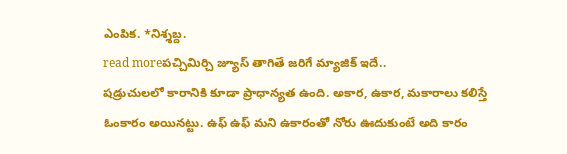ఎంపిక. *నిశ్శబ్ద.
read moreపచ్చిమిర్చి జ్యూస్ తాగితే జరిగే మ్యాజిక్ ఇదే..
షడ్రుచులలో కారానికి కూడా ప్రాధాన్యత ఉంది. అకార, ఉకార, మకారాలు కలిస్తే ఓంకారం అయినట్టు. ఉఫ్ ఉఫ్ మని ఉకారంతో నోరు ఊదుకుంటే అది కారం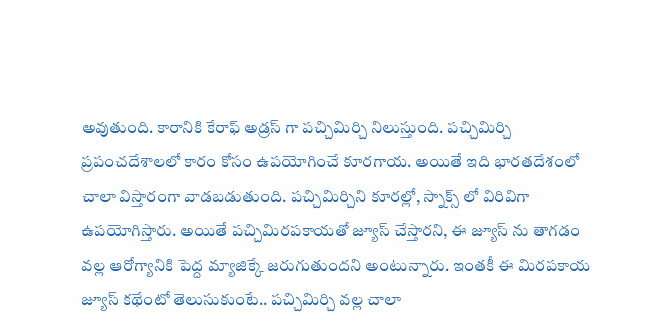అవుతుంది. కారానికి కేరాఫ్ అడ్రస్ గా పచ్చిమిర్చి నిలుస్తుంది. పచ్చిమిర్చి ప్రపంచదేశాలలో కారం కోసం ఉపయోగించే కూరగాయ. అయితే ఇది భారతదేశంలో చాలా విస్తారంగా వాడబడుతుంది. పచ్చిమిర్చిని కూరల్లో, స్నాక్స్ లో విరివిగా ఉపయోగిస్తారు. అయితే పచ్చిమిరపకాయతో జ్యూస్ చేస్తారని, ఈ జ్యూస్ ను తాగడం వల్ల ఆరోగ్యానికి పెద్ద మ్యాజిక్కే జరుగుతుందని అంటున్నారు. ఇంతకీ ఈ మిరపకాయ జ్యూస్ కథేంటో తెలుసుకుంటే.. పచ్చిమిర్చి వల్ల చాలా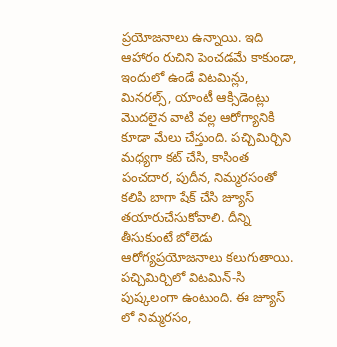ప్రయోజనాలు ఉన్నాయి. ఇది ఆహారం రుచిని పెంచడమే కాకుండా, ఇందులో ఉండే విటమిన్లు, మినరల్స్, యాంటీ ఆక్సిడెంట్లు మొదలైన వాటి వల్ల ఆరోగ్యానికి కూడా మేలు చేస్తుంది. పచ్చిమిర్చిని మధ్యగా కట్ చేసి, కాసింత పంచదార, పుదీన, నిమ్మరసంతో కలిపి బాగా షేక్ చేసి జ్యూస్ తయారుచేసుకోవాలి. దీన్ని తీసుకుంటే బోలెడు ఆరోగ్యప్రయోజనాలు కలుగుతాయి. పచ్చిమిర్చిలో విటమిన్-సి పుష్కలంగా ఉంటుంది. ఈ జ్యూస్ లో నిమ్మరసం,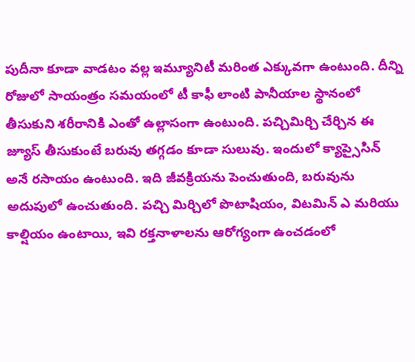పుదీనా కూడా వాడటం వల్ల ఇమ్యూనిటీ మరింత ఎక్కువగా ఉంటుంది. దీన్ని రోజులో సాయంత్రం సమయంలో టీ కాఫీ లాంటి పానీయాల స్థానంలో తీసుకుని శరీరానికి ఎంతో ఉల్లాసంగా ఉంటుంది. పచ్చిమిర్చి చేర్చిన ఈ జ్యూస్ తీసుకుంటే బరువు తగ్గడం కూడా సులువు. ఇందులో క్యాప్సైసిన్ అనే రసాయం ఉంటుంది. ఇది జీవక్రియను పెంచుతుంది, బరువును అదుపులో ఉంచుతుంది. పచ్చి మిర్చిలో పొటాషియం, విటమిన్ ఎ మరియు కాల్షియం ఉంటాయి, ఇవి రక్తనాళాలను ఆరోగ్యంగా ఉంచడంలో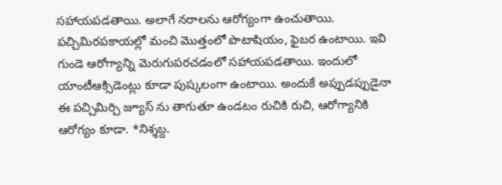సహాయపడతాయి. అలాగే నరాలను ఆరోగ్యంగా ఉంచుతాయి. పచ్చిమిరపకాయల్లో మంచి మొత్తంలో పొటాషియం, ఫైబర ఉంటాయి. ఇవి గుండె ఆరోగ్యాన్ని మెరుగుపరచడంలో సహాయపడతాయి. ఇందులో యాంటీఆక్సిడెంట్లు కూడా పుష్కలంగా ఉంటాయి. అందుకే అప్పుడప్పుడైనా ఈ పచ్చిమిర్చి జ్యూస్ ను తాగుతూ ఉండటం రుచికి రుచి, ఆరోగ్యానికి ఆరోగ్యం కూడా. *నిశ్శబ్ద.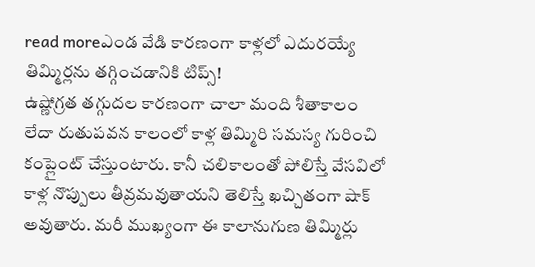read moreఎండ వేడి కారణంగా కాళ్లలో ఎదురయ్యే తిమ్మిర్లను తగ్గించడానికి టిప్స్!
ఉష్ణోగ్రత తగ్గుదల కారణంగా చాలా మంది శీతాకాలం లేదా రుతుపవన కాలంలో కాళ్ల తిమ్మిరి సమస్య గురించి కంప్లైంట్ చేస్తుంటారు. కానీ చలికాలంతో పోలిస్తే వేసవిలో కాళ్ల నొప్పులు తీవ్రమవుతాయని తెలిస్తే ఖచ్చితంగా షాక్ అవుతారు. మరీ ముఖ్యంగా ఈ కాలానుగుణ తిమ్మిర్లు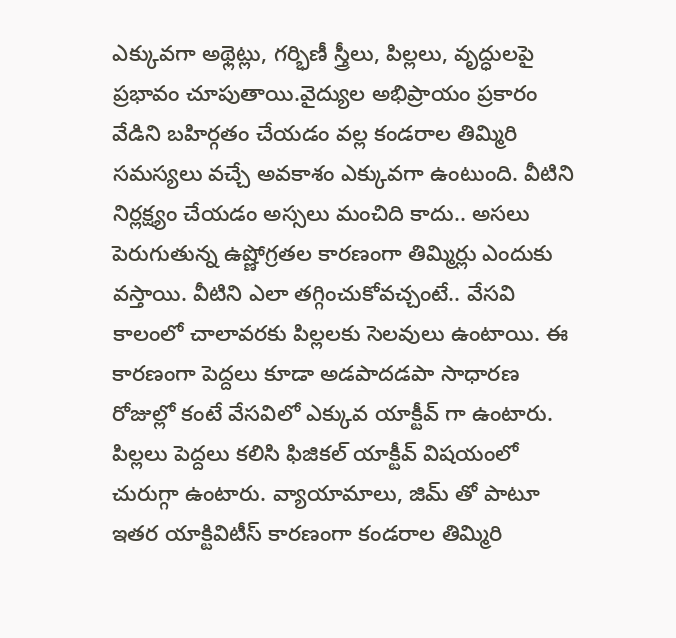ఎక్కువగా అథ్లెట్లు, గర్భిణీ స్త్రీలు, పిల్లలు, వృద్ధులపై ప్రభావం చూపుతాయి.వైద్యుల అభిప్రాయం ప్రకారం వేడిని బహిర్గతం చేయడం వల్ల కండరాల తిమ్మిరి సమస్యలు వచ్చే అవకాశం ఎక్కువగా ఉంటుంది. వీటిని నిర్లక్ష్యం చేయడం అస్సలు మంచిది కాదు.. అసలు పెరుగుతున్న ఉష్ణోగ్రతల కారణంగా తిమ్మిర్లు ఎందుకు వస్తాయి. వీటిని ఎలా తగ్గించుకోవచ్చంటే.. వేసవి కాలంలో చాలావరకు పిల్లలకు సెలవులు ఉంటాయి. ఈ కారణంగా పెద్దలు కూడా అడపాదడపా సాధారణ రోజుల్లో కంటే వేసవిలో ఎక్కువ యాక్టీవ్ గా ఉంటారు. పిల్లలు పెద్దలు కలిసి ఫిజికల్ యాక్టీవ్ విషయంలో చురుగ్గా ఉంటారు. వ్యాయామాలు, జిమ్ తో పాటూ ఇతర యాక్టివిటీస్ కారణంగా కండరాల తిమ్మిరి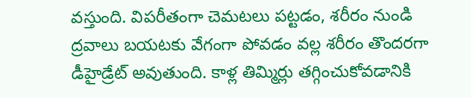వస్తుంది. విపరీతంగా చెమటలు పట్టడం, శరీరం నుండి ద్రవాలు బయటకు వేగంగా పోవడం వల్ల శరీరం తొందరగా డీహైడ్రేట్ అవుతుంది. కాళ్ల తిమ్మిర్లు తగ్గించుకోవడానికి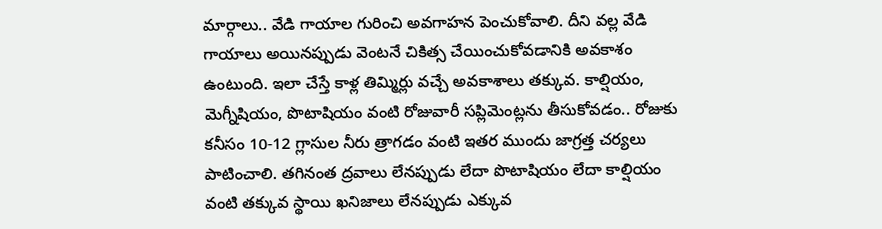మార్గాలు.. వేడి గాయాల గురించి అవగాహన పెంచుకోవాలి. దీని వల్ల వేడి గాయాలు అయినప్పుడు వెంటనే చికిత్స చేయించుకోవడానికి అవకాశం ఉంటుంది. ఇలా చేస్తే కాళ్ల తిమ్మిర్లు వచ్చే అవకాశాలు తక్కువ. కాల్షియం, మెగ్నీషియం, పొటాషియం వంటి రోజువారీ సప్లిమెంట్లను తీసుకోవడం.. రోజుకు కనీసం 10-12 గ్లాసుల నీరు త్రాగడం వంటి ఇతర ముందు జాగ్రత్త చర్యలు పాటించాలి. తగినంత ద్రవాలు లేనప్పుడు లేదా పొటాషియం లేదా కాల్షియం వంటి తక్కువ స్థాయి ఖనిజాలు లేనప్పుడు ఎక్కువ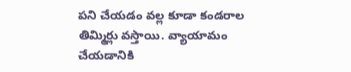పని చేయడం వల్ల కూడా కండరాల తిమ్మిర్లు వస్తాయి. వ్యాయామం చేయడానికి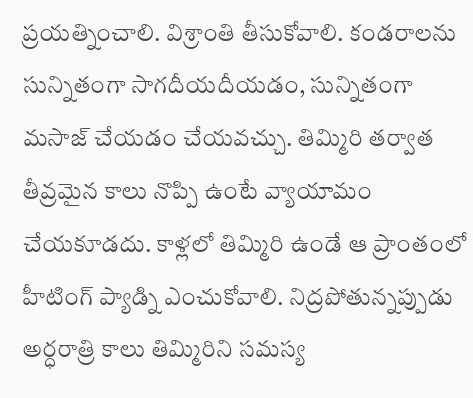ప్రయత్నించాలి. విశ్రాంతి తీసుకోవాలి. కండరాలను సున్నితంగా సాగదీయదీయడం, సున్నితంగా మసాజ్ చేయడం చేయవచ్చు. తిమ్మిరి తర్వాత తీవ్రమైన కాలు నొప్పి ఉంటే వ్యాయామం చేయకూడదు. కాళ్లలో తిమ్మిరి ఉండే ఆ ప్రాంతంలో హీటింగ్ ప్యాడ్ని ఎంచుకోవాలి. నిద్రపోతున్నప్పుడు అర్ధరాత్రి కాలు తిమ్మిరిని సమస్య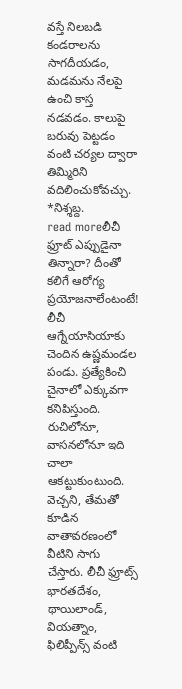వస్తే నిలబడి కండరాలను సాగదీయడం, మడమను నేలపై ఉంచి కాస్త నడవడం. కాలుపై బరువు పెట్టడం వంటి చర్యల ద్వారా తిమ్మిరిని వదిలించుకోవచ్చు. *నిశ్శబ్ద.
read moreలీచీ ఫ్రూట్ ఎప్పుడైనా తిన్నారా? దీంతో కలిగే ఆరోగ్య ప్రయోజనాలేంటంటే!
లీచీ ఆగ్నేయాసియాకు చెందిన ఉష్ణమండల పండు. ప్రత్యేకించి చైనాలో ఎక్కువగా కనిపిస్తుంది. రుచిలోనూ, వాసనలోనూ ఇది చాలా ఆకట్టుకుంటుంది. వెచ్చని, తేమతో కూడిన వాతావరణంలో వీటిని సాగు చేస్తారు. లీచీ ఫ్రూట్స్ భారతదేశం, థాయిలాండ్, వియత్నాం, ఫిలిప్పీన్స్ వంటి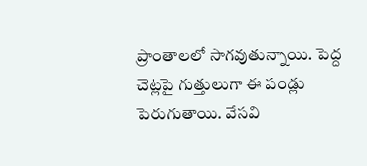ప్రాంతాలలో సాగవుతున్నాయి. పెద్ద చెట్లపై గుత్తులుగా ఈ పండ్లు పెరుగుతాయి. వేసవి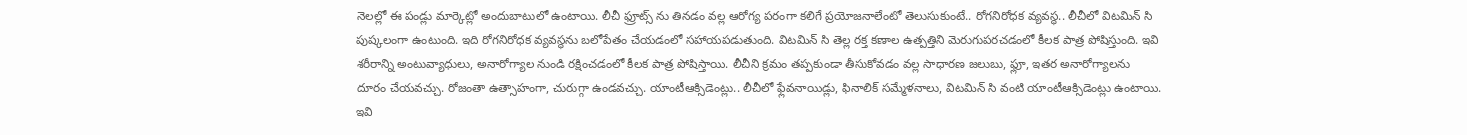నెలల్లో ఈ పండ్లు మార్కెట్లో అందుబాటులో ఉంటాయి. లీచీ ఫ్రూట్స్ ను తినడం వల్ల ఆరోగ్య పరంగా కలిగే ప్రయోజనాలేంటో తెలుసుకుంటే.. రోగనిరోధక వ్యవస్థ.. లీచీలో విటమిన్ సి పుష్కలంగా ఉంటుంది. ఇది రోగనిరోధక వ్యవస్థను బలోపేతం చేయడంలో సహాయపడుతుంది. విటమిన్ సి తెల్ల రక్త కణాల ఉత్పత్తిని మెరుగుపరచడంలో కీలక పాత్ర పోషిస్తుంది. ఇవి శరీరాన్ని అంటువ్యాధులు, అనారోగ్యాల నుండి రక్షించడంలో కీలక పాత్ర పోషిస్తాయి. లీచీని క్రమం తప్పకుండా తీసుకోవడం వల్ల సాధారణ జలుబు, ఫ్లూ, ఇతర అనారోగ్యాలను దూరం చేయవచ్చు. రోజంతా ఉత్సాహంగా, చురుగ్గా ఉండవచ్చు. యాంటీఆక్సిడెంట్లు.. లీచీలో ఫ్లేవనాయిడ్లు, ఫినాలిక్ సమ్మేళనాలు, విటమిన్ సి వంటి యాంటీఆక్సిడెంట్లు ఉంటాయి. ఇవి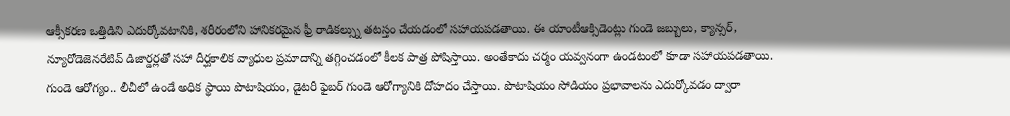ఆక్సీకరణ ఒత్తిడిని ఎదుర్కోవటానికి, శరీరంలోని హానికరమైన ఫ్రీ రాడికల్స్ను తటస్తం చేయడంలో సహాయపడతాయి. ఈ యాంటీఆక్సిడెంట్లు గుండె జబ్బులు, క్యాన్సర్, న్యూరోడెజెనరేటివ్ డిజార్డర్లతో సహా దీర్ఘకాలిక వ్యాధుల ప్రమాదాన్ని తగ్గించడంలో కీలక పాత్ర పోషిస్తాయి. అంతేకాదు చర్మం యవ్వనంగా ఉండటంలో కూడా సహాయపడతాయి. గుండె ఆరోగ్యం.. లీచీలో ఉండే అధిక స్థాయి పొటాషియం, డైటరీ ఫైబర్ గుండె ఆరోగ్యానికి దోహదం చేస్తాయి. పొటాషియం సోడియం ప్రభావాలను ఎదుర్కోవడం ద్వారా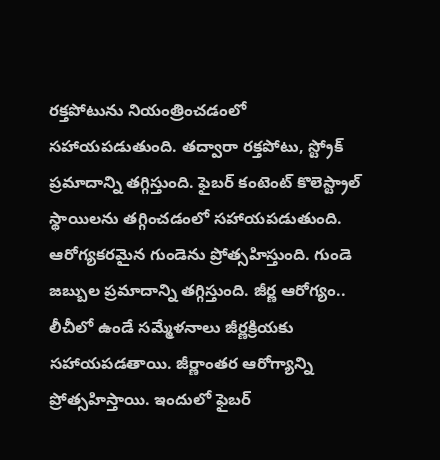రక్తపోటును నియంత్రించడంలో సహాయపడుతుంది. తద్వారా రక్తపోటు, స్ట్రోక్ ప్రమాదాన్ని తగ్గిస్తుంది. ఫైబర్ కంటెంట్ కొలెస్ట్రాల్ స్థాయిలను తగ్గించడంలో సహాయపడుతుంది. ఆరోగ్యకరమైన గుండెను ప్రోత్సహిస్తుంది. గుండె జబ్బుల ప్రమాదాన్ని తగ్గిస్తుంది. జీర్ణ ఆరోగ్యం.. లీచీలో ఉండే సమ్మేళనాలు జీర్ణక్రియకు సహాయపడతాయి. జీర్ణాంతర ఆరోగ్యాన్ని ప్రోత్సహిస్తాయి. ఇందులో ఫైబర్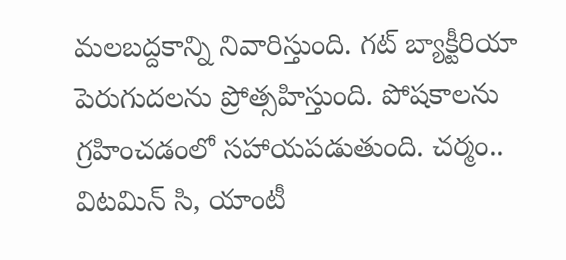మలబద్దకాన్ని నివారిస్తుంది. గట్ బ్యాక్టీరియా పెరుగుదలను ప్రోత్సహిస్తుంది. పోషకాలను గ్రహించడంలో సహాయపడుతుంది. చర్మం.. విటమిన్ సి, యాంటీ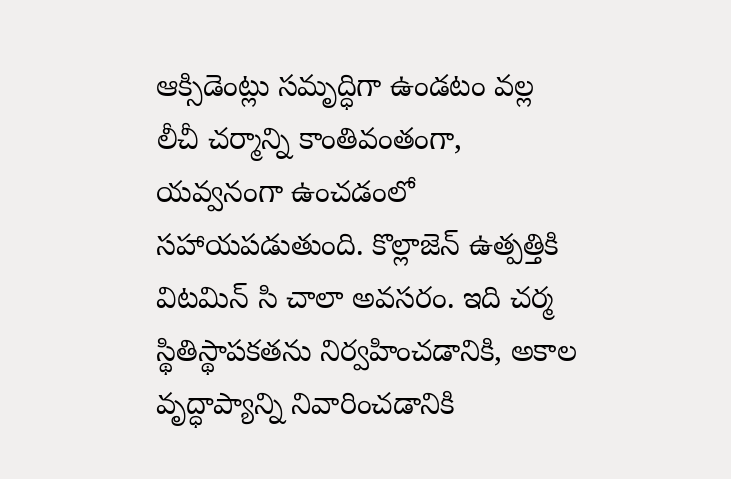ఆక్సిడెంట్లు సమృద్ధిగా ఉండటం వల్ల లీచీ చర్మాన్ని కాంతివంతంగా, యవ్వనంగా ఉంచడంలో సహాయపడుతుంది. కొల్లాజెన్ ఉత్పత్తికి విటమిన్ సి చాలా అవసరం. ఇది చర్మ స్థితిస్థాపకతను నిర్వహించడానికి, అకాల వృద్ధాప్యాన్ని నివారించడానికి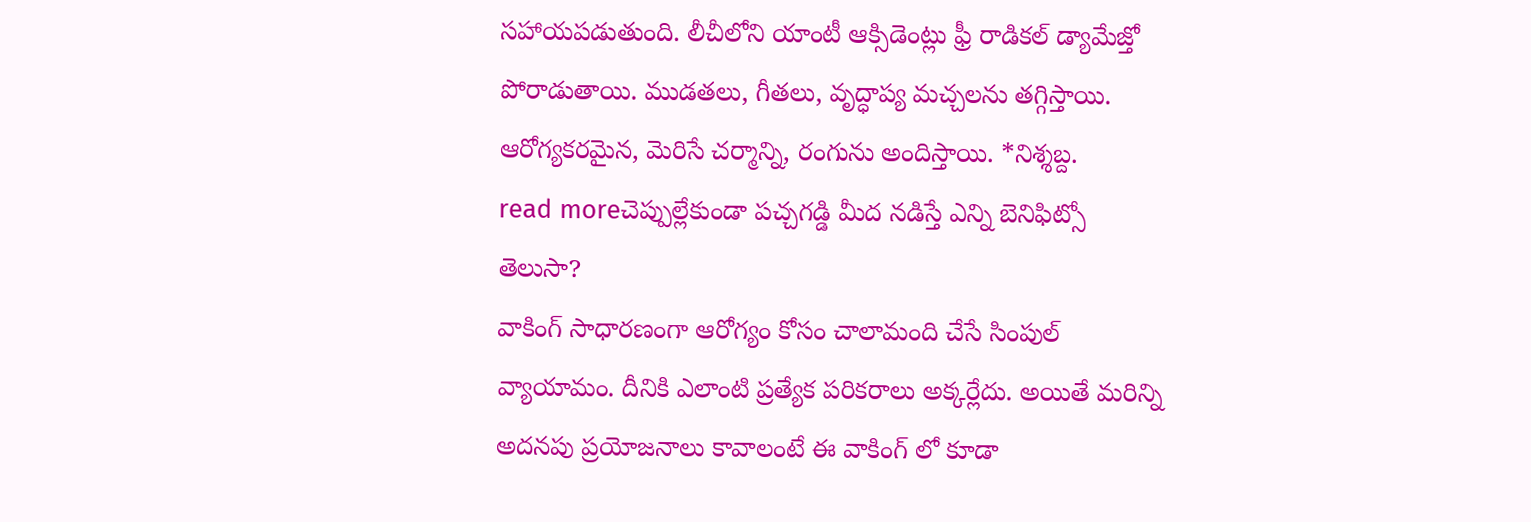సహాయపడుతుంది. లీచీలోని యాంటీ ఆక్సిడెంట్లు ఫ్రీ రాడికల్ డ్యామేజ్తో పోరాడుతాయి. ముడతలు, గీతలు, వృద్ధాప్య మచ్చలను తగ్గిస్తాయి. ఆరోగ్యకరమైన, మెరిసే చర్మాన్ని, రంగును అందిస్తాయి. *నిశ్శబ్ద.
read moreచెప్పుల్లేకుండా పచ్చగడ్డి మీద నడిస్తే ఎన్ని బెనిఫిట్సో తెలుసా?
వాకింగ్ సాధారణంగా ఆరోగ్యం కోసం చాలామంది చేసే సింపుల్ వ్యాయామం. దీనికి ఎలాంటి ప్రత్యేక పరికరాలు అక్కర్లేదు. అయితే మరిన్ని అదనపు ప్రయోజనాలు కావాలంటే ఈ వాకింగ్ లో కూడా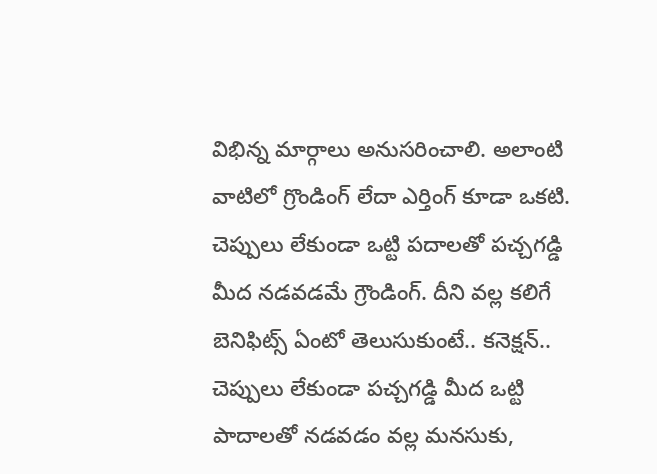విభిన్న మార్గాలు అనుసరించాలి. అలాంటి వాటిలో గ్రొండింగ్ లేదా ఎర్తింగ్ కూడా ఒకటి. చెప్పులు లేకుండా ఒట్టి పదాలతో పచ్చగడ్డి మీద నడవడమే గ్రౌండింగ్. దీని వల్ల కలిగే బెనిఫిట్స్ ఏంటో తెలుసుకుంటే.. కనెక్షన్.. చెప్పులు లేకుండా పచ్చగడ్డి మీద ఒట్టి పాదాలతో నడవడం వల్ల మనసుకు,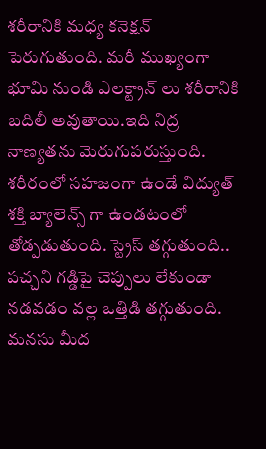శరీరానికి మధ్య కనెక్షన్ పెరుగుతుంది. మరీ ముఖ్యంగా భూమి నుండి ఎలక్ట్రాన్ లు శరీరానికి బదిలీ అవుతాయి.ఇది నిద్ర నాణ్యతను మెరుగుపరుస్తుంది. శరీరంలో సహజంగా ఉండే విద్యుత్ శక్తి బ్యాలెన్స్ గా ఉండటంలో తోడ్పడుతుంది. స్ట్రెస్ తగ్గుతుంది.. పచ్చని గడ్డిపై చెప్పులు లేకుండా నడవడం వల్ల ఒత్తిడి తగ్గుతుంది. మనసు మీద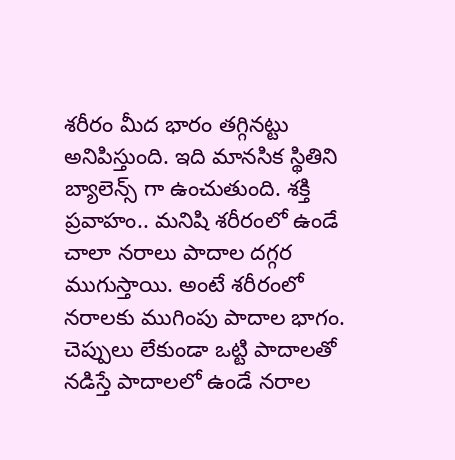శరీరం మీద భారం తగ్గినట్టు అనిపిస్తుంది. ఇది మానసిక స్థితిని బ్యాలెన్స్ గా ఉంచుతుంది. శక్తి ప్రవాహం.. మనిషి శరీరంలో ఉండే చాలా నరాలు పాదాల దగ్గర ముగుస్తాయి. అంటే శరీరంలో నరాలకు ముగింపు పాదాల భాగం. చెప్పులు లేకుండా ఒట్టి పాదాలతో నడిస్తే పాదాలలో ఉండే నరాల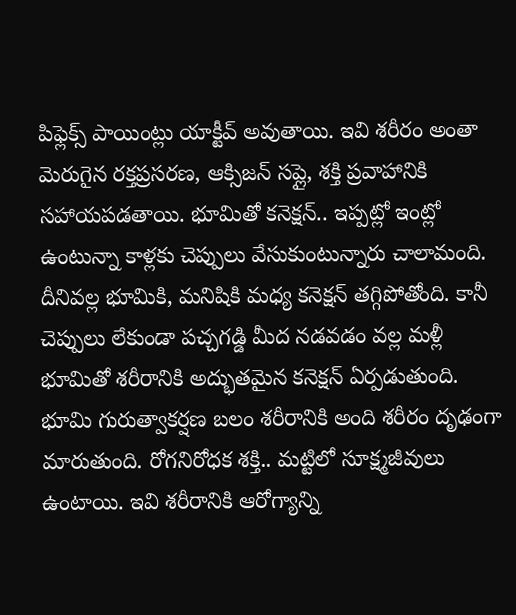పిఫ్లెక్స్ పాయింట్లు యాక్టీవ్ అవుతాయి. ఇవి శరీరం అంతా మెరుగైన రక్తప్రసరణ, ఆక్సిజన్ సప్లై, శక్తి ప్రవాహానికి సహాయపడతాయి. భూమితో కనెక్షన్.. ఇప్పట్లో ఇంట్లో ఉంటున్నా కాళ్లకు చెప్పులు వేసుకుంటున్నారు చాలామంది. దీనివల్ల భూమికి, మనిషికి మధ్య కనెక్షన్ తగ్గిపోతోంది. కానీ చెప్పులు లేకుండా పచ్చగడ్డి మీద నడవడం వల్ల మళ్లీ భూమితో శరీరానికి అద్భుతమైన కనెక్షన్ ఏర్పడుతుంది. భూమి గురుత్వాకర్షణ బలం శరీరానికి అంది శరీరం దృఢంగా మారుతుంది. రోగనిరోధక శక్తి.. మట్టిలో సూక్ష్మజీవులు ఉంటాయి. ఇవి శరీరానికి ఆరోగ్యాన్ని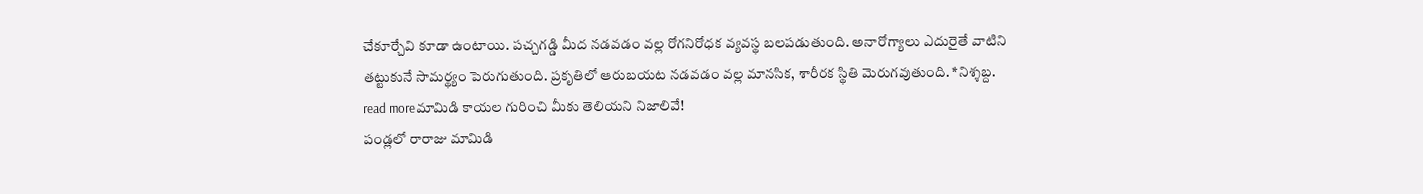చేకూర్చేవి కూడా ఉంటాయి. పచ్చగడ్డి మీద నడవడం వల్ల రోగనిరోధక వ్యవస్థ బలపడుతుంది. అనారోగ్యాలు ఎదురైతే వాటిని తట్టుకునే సామర్థ్యం పెరుగుతుంది. ప్రకృతిలో ఆరుబయట నడవడం వల్ల మానసిక, శారీరక స్థితి మెరుగవుతుంది. *నిశ్శబ్ద.
read moreమామిడి కాయల గురించి మీకు తెలియని నిజాలివే!
పండ్లలో రారాజు మామిడి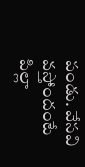పండు. వేసవి వస్తోందంటే పిల్లా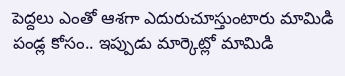పెద్దలు ఎంతో ఆశగా ఎదురుచూస్తుంటారు మామిడి పండ్ల కోసం.. ఇప్పుడు మార్కెట్లో మామిడి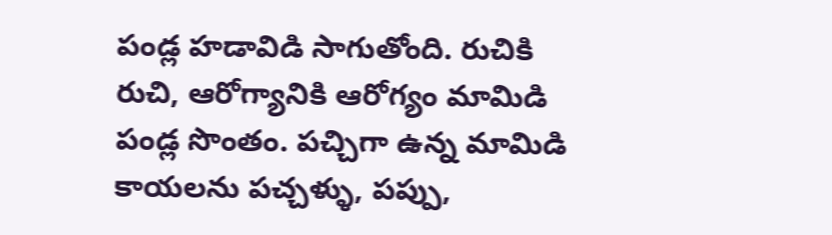పండ్ల హడావిడి సాగుతోంది. రుచికి రుచి, ఆరోగ్యానికి ఆరోగ్యం మామిడి పండ్ల సొంతం. పచ్చిగా ఉన్న మామిడి కాయలను పచ్చళ్ళు, పప్పు,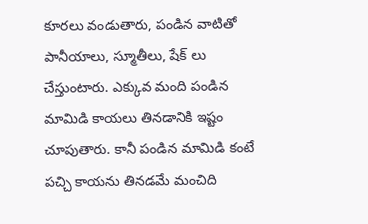కూరలు వండుతారు, పండిన వాటితో పానీయాలు, స్మూతీలు, షేక్ లు చేస్తుంటారు. ఎక్కువ మంది పండిన మామిడి కాయలు తినడానికి ఇష్టం చూపుతారు. కానీ పండిన మామిడి కంటే పచ్చి కాయను తినడమే మంచిది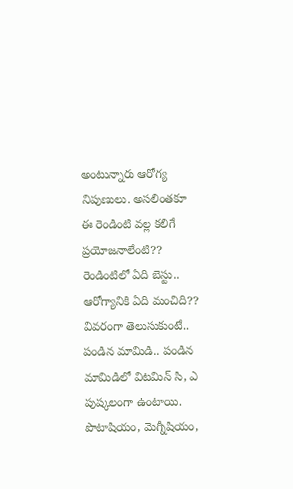అంటున్నారు ఆరోగ్య నిపుణులు. అసలింతకూ ఈ రెండింటి వల్ల కలిగే ప్రయోజనాలేంటి?? రెండింటిలో ఏది బెస్టు.. ఆరోగ్యానికి ఏది మంచిది?? వివరంగా తెలుసుకుంటే.. పండిన మామిడి.. పండిన మామిడిలో విటమిన్ సి, ఎ పుష్కలంగా ఉంటాయి. పొటాషియం, మెగ్నీషియం,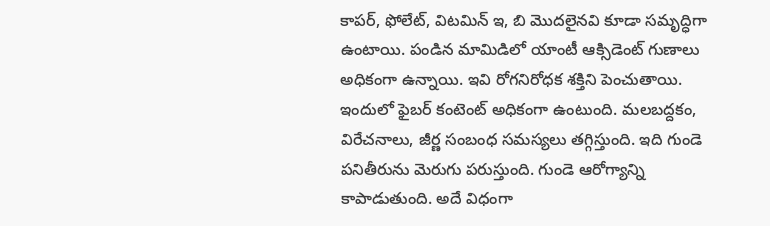కాపర్, ఫోలేట్, విటమిన్ ఇ, బి మొదలైనవి కూడా సమృద్ధిగా ఉంటాయి. పండిన మామిడిలో యాంటీ ఆక్సిడెంట్ గుణాలు అధికంగా ఉన్నాయి. ఇవి రోగనిరోధక శక్తిని పెంచుతాయి. ఇందులో ఫైబర్ కంటెంట్ అధికంగా ఉంటుంది. మలబద్దకం, విరేచనాలు, జీర్ణ సంబంధ సమస్యలు తగ్గిస్తుంది. ఇది గుండె పనితీరును మెరుగు పరుస్తుంది. గుండె ఆరోగ్యాన్ని కాపాడుతుంది. అదే విధంగా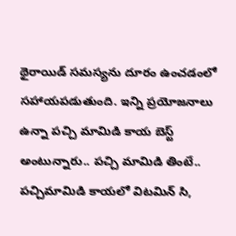థైరాయిడ్ సమస్యను దూరం ఉంచడంలో సహాయపడుతుంది. ఇన్ని ప్రయోజనాలు ఉన్నా పచ్చి మామిడి కాయ బెస్ట్ అంటున్నారు.. పచ్చి మామిడి తింటే.. పచ్చిమామిడి కాయలో విటమిన్ సి,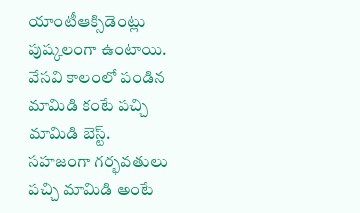యాంటీఆక్సిడెంట్లు పుష్కలంగా ఉంటాయి. వేసవి కాలంలో పండిన మామిడి కంటే పచ్చి మామిడి బెస్ట్. సహజంగా గర్భవతులు పచ్చి మామిడి అంటే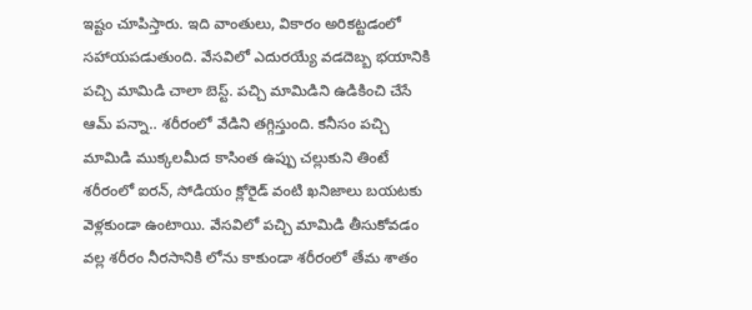ఇష్టం చూపిస్తారు. ఇది వాంతులు, వికారం అరికట్టడంలో సహాయపడుతుంది. వేసవిలో ఎదురయ్యే వడదెబ్బ భయానికి పచ్చి మామిడి చాలా బెస్ట్. పచ్చి మామిడిని ఉడికించి చేసే ఆమ్ పన్నా.. శరీరంలో వేడిని తగ్గిస్తుంది. కనీసం పచ్చి మామిడి ముక్కలమీద కాసింత ఉప్పు చల్లుకుని తింటే శరీరంలో ఐరన్, సోడియం క్లోరైడ్ వంటి ఖనిజాలు బయటకు వెళ్లకుండా ఉంటాయి. వేసవిలో పచ్చి మామిడి తీసుకోవడం వల్ల శరీరం నీరసానికి లోను కాకుండా శరీరంలో తేమ శాతం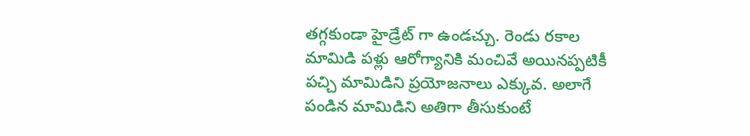తగ్గకుండా హైడ్రేట్ గా ఉండచ్చు. రెండు రకాల మామిడి పళ్లు ఆరోగ్యానికి మంచివే అయినప్పటికీ పచ్చి మామిడిని ప్రయోజనాలు ఎక్కువ. అలాగే పండిన మామిడిని అతిగా తీసుకుంటే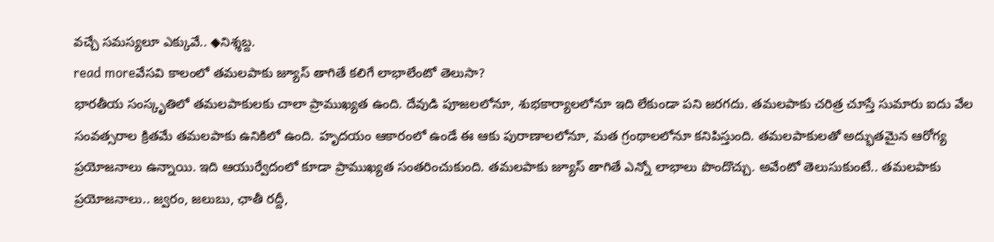వచ్చే సమస్యలూ ఎక్కువే.. ◆నిశ్శబ్ద.
read moreవేసవి కాలంలో తమలపాకు జ్యూస్ తాగితే కలిగే లాభాలేంటో తెలుసా?
భారతీయ సంస్కృతిలో తమలపాకులకు చాలా ప్రాముఖ్యత ఉంది. దేవుడి పూజలలోనూ, శుభకార్యాలలోనూ ఇది లేకుండా పని జరగదు. తమలపాకు చరిత్ర చూస్తే సుమారు ఐదు వేల సంవత్సరాల క్రితమే తమలపాకు ఉనికిలో ఉంది. హృదయం ఆకారంలో ఉండే ఈ ఆకు పురాణాలలోనూ, మత గ్రంథాలలోనూ కనిపిస్తుంది. తమలపాకులతో అద్భుతమైన ఆరోగ్య ప్రయోజనాలు ఉన్నాయి. ఇది ఆయుర్వేదంలో కూడా ప్రాముఖ్యత సంతరించుకుంది. తమలపాకు జ్యూస్ తాగితే ఎన్నో లాభాలు పొందొచ్చు. అవేంటో తెలుసుకుంటే.. తమలపాకు ప్రయోజనాలు.. జ్వరం, జలుబు, ఛాతీ రద్దీ,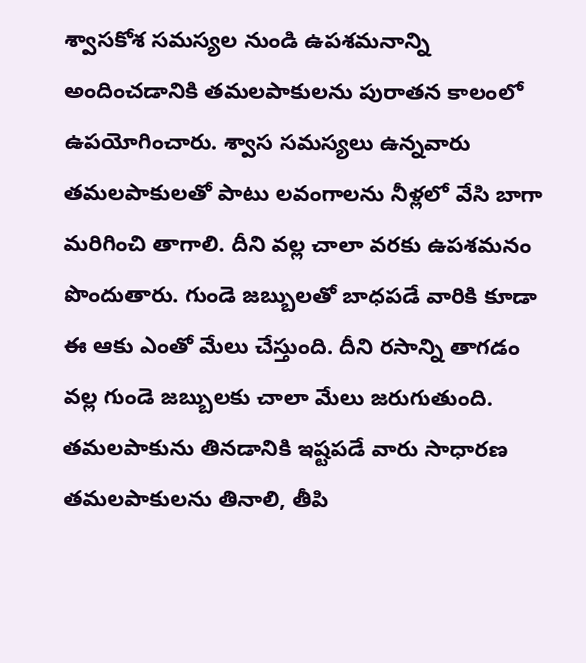శ్వాసకోశ సమస్యల నుండి ఉపశమనాన్ని అందించడానికి తమలపాకులను పురాతన కాలంలో ఉపయోగించారు. శ్వాస సమస్యలు ఉన్నవారు తమలపాకులతో పాటు లవంగాలను నీళ్లలో వేసి బాగా మరిగించి తాగాలి. దీని వల్ల చాలా వరకు ఉపశమనం పొందుతారు. గుండె జబ్బులతో బాధపడే వారికి కూడా ఈ ఆకు ఎంతో మేలు చేస్తుంది. దీని రసాన్ని తాగడం వల్ల గుండె జబ్బులకు చాలా మేలు జరుగుతుంది. తమలపాకును తినడానికి ఇష్టపడే వారు సాధారణ తమలపాకులను తినాలి, తీపి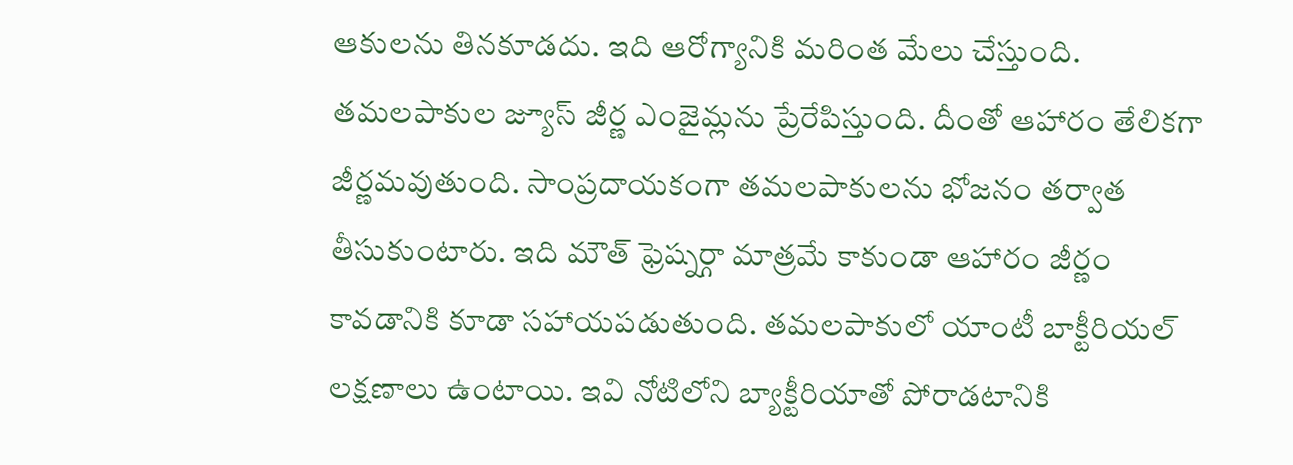ఆకులను తినకూడదు. ఇది ఆరోగ్యానికి మరింత మేలు చేస్తుంది. తమలపాకుల జ్యూస్ జీర్ణ ఎంజైమ్లను ప్రేరేపిస్తుంది. దీంతో ఆహారం తేలికగా జీర్ణమవుతుంది. సాంప్రదాయకంగా తమలపాకులను భోజనం తర్వాత తీసుకుంటారు. ఇది మౌత్ ఫ్రెష్నర్గా మాత్రమే కాకుండా ఆహారం జీర్ణం కావడానికి కూడా సహాయపడుతుంది. తమలపాకులో యాంటీ బాక్టీరియల్ లక్షణాలు ఉంటాయి. ఇవి నోటిలోని బ్యాక్టీరియాతో పోరాడటానికి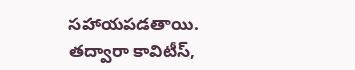సహాయపడతాయి. తద్వారా కావిటీస్,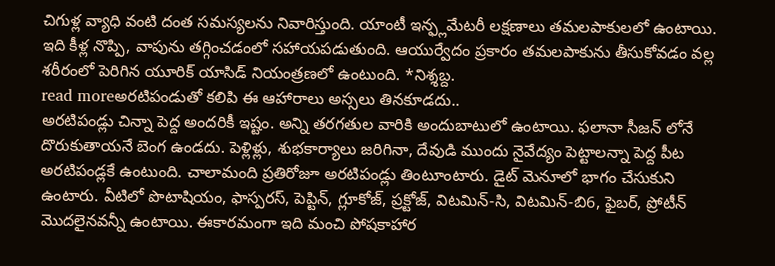చిగుళ్ల వ్యాధి వంటి దంత సమస్యలను నివారిస్తుంది. యాంటీ ఇన్ఫ్లమేటరీ లక్షణాలు తమలపాకులలో ఉంటాయి. ఇది కీళ్ల నొప్పి, వాపును తగ్గించడంలో సహాయపడుతుంది. ఆయుర్వేదం ప్రకారం తమలపాకును తీసుకోవడం వల్ల శరీరంలో పెరిగిన యూరిక్ యాసిడ్ నియంత్రణలో ఉంటుంది. *నిశ్శబ్ద.
read moreఅరటిపండుతో కలిపి ఈ ఆహారాలు అస్సలు తినకూడదు..
అరటిపండ్లు చిన్నా పెద్ద అందరికీ ఇష్టం. అన్ని తరగతుల వారికి అందుబాటులో ఉంటాయి. ఫలానా సీజన్ లోనే దొరుకుతాయనే బెంగ ఉండదు. పెళ్లిళ్లు, శుభకార్యాలు జరిగినా, దేవుడి ముందు నైవేద్యం పెట్టాలన్నా పెద్ద పీట అరటిపండ్లకే ఉంటుంది. చాలామంది ప్రతిరోజూ అరటిపండ్లు తింటూంటారు. డైట్ మెనూలో భాగం చేసుకుని ఉంటారు. వీటిలో పొటాషియం, ఫాస్పరస్, పెప్టిన్, గ్లూకోజ్, ప్రక్టోజ్, విటమిన్-సి, విటమిన్-బి6, ఫైబర్, ప్రోటీన్ మొదలైనవన్నీ ఉంటాయి. ఈకారమంగా ఇది మంచి పోషకాహార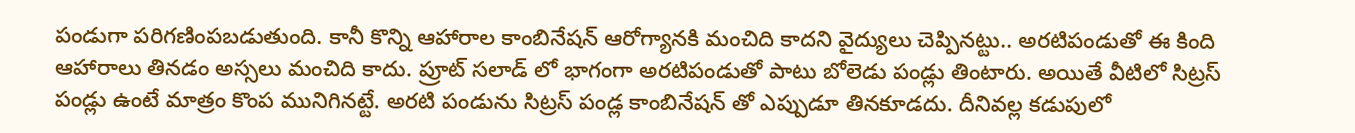పండుగా పరిగణింపబడుతుంది. కానీ కొన్ని ఆహారాల కాంబినేషన్ ఆరోగ్యానకి మంచిది కాదని వైద్యులు చెప్పినట్టు.. అరటిపండుతో ఈ కింది ఆహారాలు తినడం అస్సలు మంచిది కాదు. ప్రూట్ సలాడ్ లో భాగంగా అరటిపండుతో పాటు బోలెడు పండ్లు తింటారు. అయితే వీటిలో సిట్రస్ పండ్లు ఉంటే మాత్రం కొంప మునిగినట్టే. అరటి పండును సిట్రస్ పండ్ల కాంబినేషన్ తో ఎప్పుడూ తినకూడదు. దీనివల్ల కడుపులో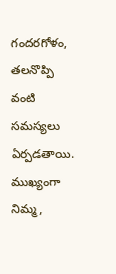గందరగోళం, తలనొప్పి వంటి సమస్యలు ఏర్పడతాయి. ముఖ్యంగా నిమ్మ,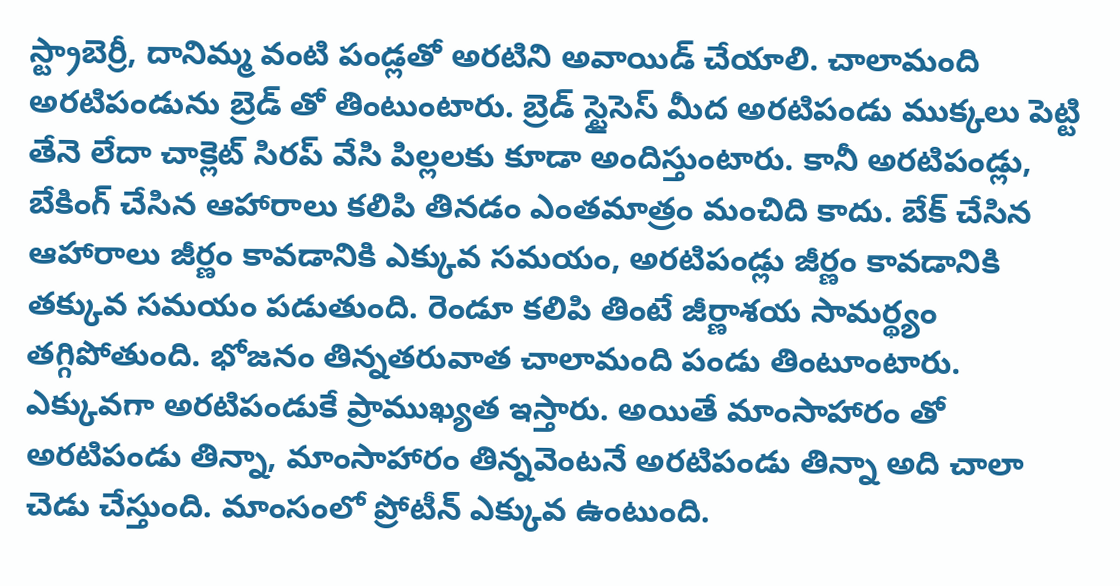స్ట్రాబెర్రీ, దానిమ్మ వంటి పండ్లతో అరటిని అవాయిడ్ చేయాలి. చాలామంది అరటిపండును బ్రెడ్ తో తింటుంటారు. బ్రెడ్ స్టైసెస్ మీద అరటిపండు ముక్కలు పెట్టి తేనె లేదా చాక్లెట్ సిరప్ వేసి పిల్లలకు కూడా అందిస్తుంటారు. కానీ అరటిపండ్లు, బేకింగ్ చేసిన ఆహారాలు కలిపి తినడం ఎంతమాత్రం మంచిది కాదు. బేక్ చేసిన ఆహారాలు జీర్ణం కావడానికి ఎక్కువ సమయం, అరటిపండ్లు జీర్ణం కావడానికి తక్కువ సమయం పడుతుంది. రెండూ కలిపి తింటే జీర్ణాశయ సామర్థ్యం తగ్గిపోతుంది. భోజనం తిన్నతరువాత చాలామంది పండు తింటూంటారు. ఎక్కువగా అరటిపండుకే ప్రాముఖ్యత ఇస్తారు. అయితే మాంసాహారం తో అరటిపండు తిన్నా, మాంసాహారం తిన్నవెంటనే అరటిపండు తిన్నా అది చాలా చెడు చేస్తుంది. మాంసంలో ప్రోటీన్ ఎక్కువ ఉంటుంది.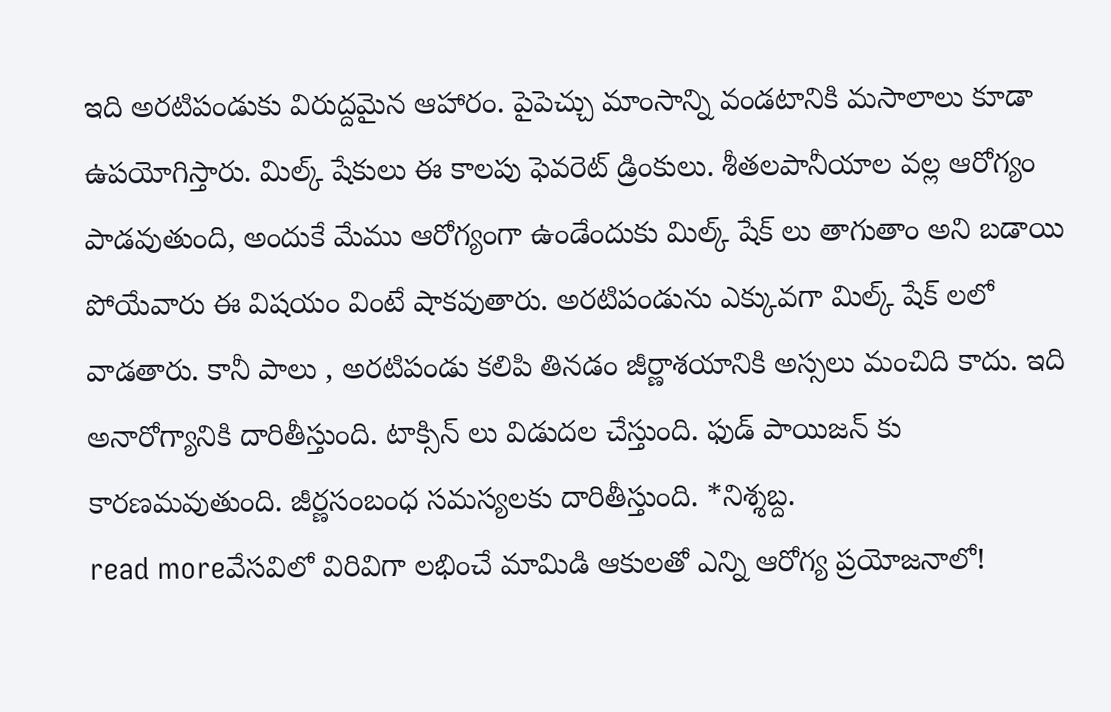ఇది అరటిపండుకు విరుద్దమైన ఆహారం. పైపెచ్చు మాంసాన్ని వండటానికి మసాలాలు కూడా ఉపయోగిస్తారు. మిల్క్ షేకులు ఈ కాలపు ఫెవరెట్ డ్రింకులు. శీతలపానీయాల వల్ల ఆరోగ్యం పాడవుతుంది, అందుకే మేము ఆరోగ్యంగా ఉండేందుకు మిల్క్ షేక్ లు తాగుతాం అని బడాయి పోయేవారు ఈ విషయం వింటే షాకవుతారు. అరటిపండును ఎక్కువగా మిల్క్ షేక్ లలో వాడతారు. కానీ పాలు , అరటిపండు కలిపి తినడం జీర్ణాశయానికి అస్సలు మంచిది కాదు. ఇది అనారోగ్యానికి దారితీస్తుంది. టాక్సిన్ లు విడుదల చేస్తుంది. ఫుడ్ పాయిజన్ కు కారణమవుతుంది. జీర్ణసంబంధ సమస్యలకు దారితీస్తుంది. *నిశ్శబ్ద.
read moreవేసవిలో విరివిగా లభించే మామిడి ఆకులతో ఎన్ని ఆరోగ్య ప్రయోజనాలో!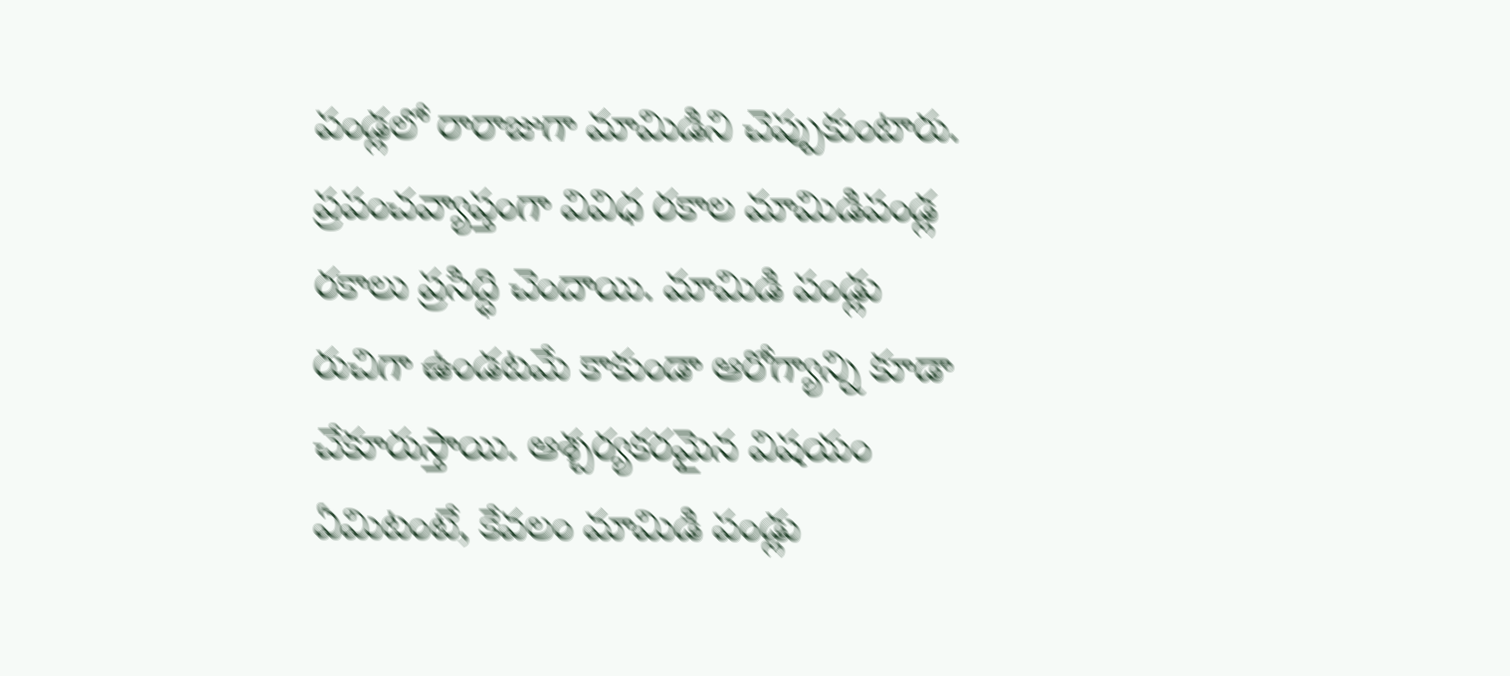పండ్లలో రారాజుగా మామిడిని చెప్పుకుంటారు. ప్రపంచవ్యాప్తంగా వివిధ రకాల మామిడిపండ్ల రకాలు ప్రసిద్ధి చెందాయి. మామిడి పండ్లు రుచిగా ఉండటమే కాకుండా ఆరోగ్యాన్ని కూడా చేకూరుస్తాయి. ఆశ్చర్యకరమైన విషయం ఏమిటంటే, కేవలం మామిడి పండ్లు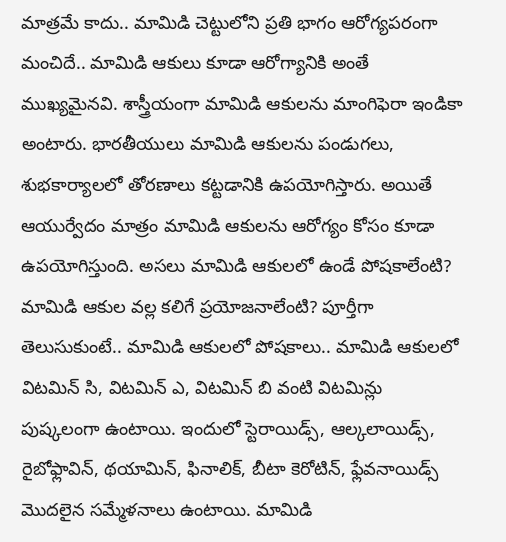మాత్రమే కాదు.. మామిడి చెట్టులోని ప్రతి భాగం ఆరోగ్యపరంగా మంచిదే.. మామిడి ఆకులు కూడా ఆరోగ్యానికి అంతే ముఖ్యమైనవి. శాస్త్రీయంగా మామిడి ఆకులను మాంగిఫెరా ఇండికా అంటారు. భారతీయులు మామిడి ఆకులను పండుగలు, శుభకార్యాలలో తోరణాలు కట్టడానికి ఉపయోగిస్తారు. అయితే ఆయుర్వేదం మాత్రం మామిడి ఆకులను ఆరోగ్యం కోసం కూడా ఉపయోగిస్తుంది. అసలు మామిడి ఆకులలో ఉండే పోషకాలేంటి? మామిడి ఆకుల వల్ల కలిగే ప్రయోజనాలేంటి? పూర్తీగా తెలుసుకుంటే.. మామిడి ఆకులలో పోషకాలు.. మామిడి ఆకులలో విటమిన్ సి, విటమిన్ ఎ, విటమిన్ బి వంటి విటమిన్లు పుష్కలంగా ఉంటాయి. ఇందులో స్టెరాయిడ్స్, ఆల్కలాయిడ్స్, రైబోఫ్లావిన్, థయామిన్, ఫినాలిక్, బీటా కెరోటిన్, ఫ్లేవనాయిడ్స్ మొదలైన సమ్మేళనాలు ఉంటాయి. మామిడి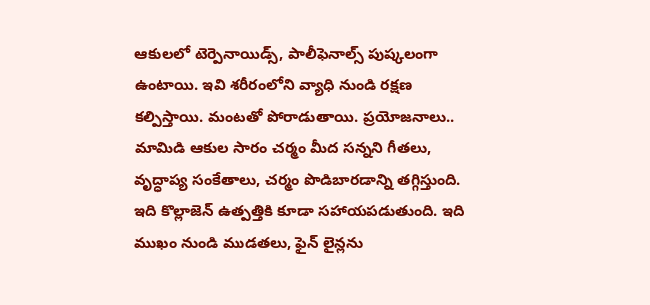ఆకులలో టెర్పెనాయిడ్స్, పాలీఫెనాల్స్ పుష్కలంగా ఉంటాయి. ఇవి శరీరంలోని వ్యాధి నుండి రక్షణ కల్పిస్తాయి. మంటతో పోరాడుతాయి. ప్రయోజనాలు.. మామిడి ఆకుల సారం చర్మం మీద సన్నని గీతలు, వృద్ధాప్య సంకేతాలు, చర్మం పొడిబారడాన్ని తగ్గిస్తుంది. ఇది కొల్లాజెన్ ఉత్పత్తికి కూడా సహాయపడుతుంది. ఇది ముఖం నుండి ముడతలు, ఫైన్ లైన్లను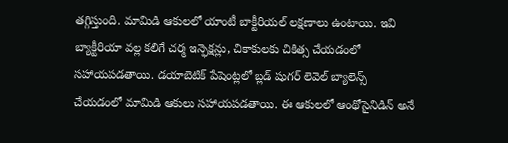తగ్గిస్తుంది. మామిడి ఆకులలో యాంటీ బాక్టీరియల్ లక్షణాలు ఉంటాయి. ఇవి బ్యాక్టీరియా వల్ల కలిగే చర్మ ఇన్ఫెక్షన్లు, చికాకులకు చికిత్స చేయడంలో సహాయపడతాయి. డయాబెటిక్ పేషెంట్లలో బ్లడ్ షుగర్ లెవెల్ బ్యాలెన్స్ చేయడంలో మామిడి ఆకులు సహాయపడతాయి. ఈ ఆకులలో ఆంథోసైనిడిన్ అనే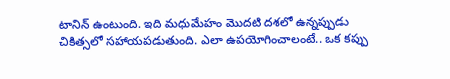టానిన్ ఉంటుంది. ఇది మధుమేహం మొదటి దశలో ఉన్నప్పుడు చికిత్సలో సహాయపడుతుంది. ఎలా ఉపయోగించాలంటే.. ఒక కప్పు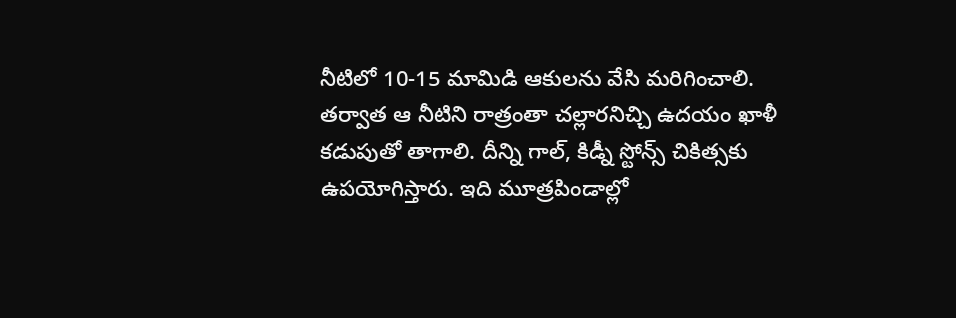నీటిలో 10-15 మామిడి ఆకులను వేసి మరిగించాలి. తర్వాత ఆ నీటిని రాత్రంతా చల్లారనిచ్చి ఉదయం ఖాళీ కడుపుతో తాగాలి. దీన్ని గాల్, కిడ్నీ స్టోన్స్ చికిత్సకు ఉపయోగిస్తారు. ఇది మూత్రపిండాల్లో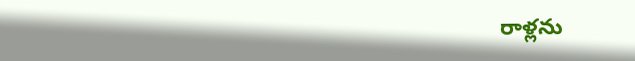రాళ్లను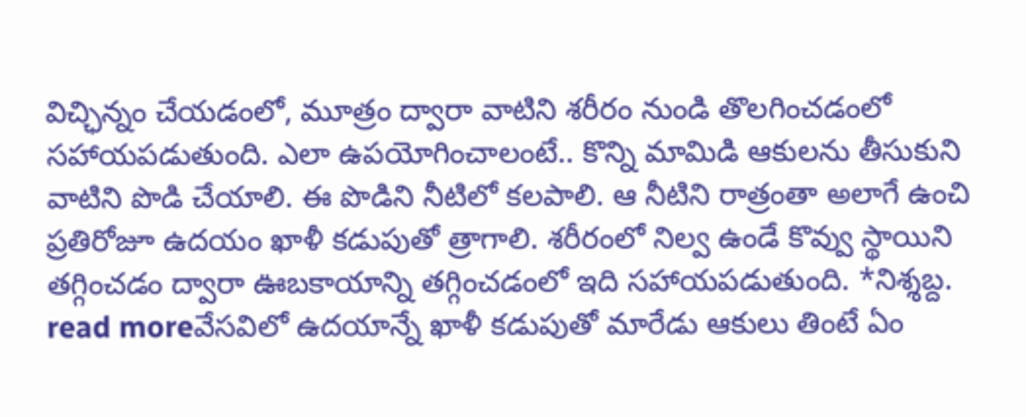విచ్ఛిన్నం చేయడంలో, మూత్రం ద్వారా వాటిని శరీరం నుండి తొలగించడంలో సహాయపడుతుంది. ఎలా ఉపయోగించాలంటే.. కొన్ని మామిడి ఆకులను తీసుకుని వాటిని పొడి చేయాలి. ఈ పొడిని నీటిలో కలపాలి. ఆ నీటిని రాత్రంతా అలాగే ఉంచి ప్రతిరోజూ ఉదయం ఖాళీ కడుపుతో త్రాగాలి. శరీరంలో నిల్వ ఉండే కొవ్వు స్థాయిని తగ్గించడం ద్వారా ఊబకాయాన్ని తగ్గించడంలో ఇది సహాయపడుతుంది. *నిశ్శబ్ద.
read moreవేసవిలో ఉదయాన్నే ఖాళీ కడుపుతో మారేడు ఆకులు తింటే ఏం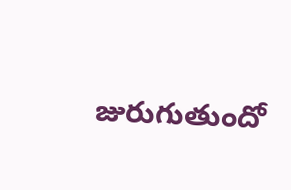జురుగుతుందో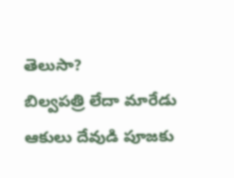తెలుసా?
బిల్వపత్రి లేదా మారేడు ఆకులు దేవుడి పూజకు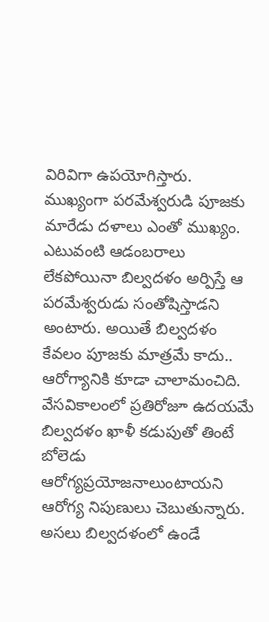విరివిగా ఉపయోగిస్తారు. ముఖ్యంగా పరమేశ్వరుడి పూజకు మారేడు దళాలు ఎంతో ముఖ్యం. ఎటువంటి ఆడంబరాలు లేకపోయినా బిల్వదళం అర్పిస్తే ఆ పరమేశ్వరుడు సంతోషిస్తాడని అంటారు. అయితే బిల్వదళం కేవలం పూజకు మాత్రమే కాదు.. ఆరోగ్యానికి కూడా చాలామంచిది. వేసవికాలంలో ప్రతిరోజూ ఉదయమే బిల్వదళం ఖాళీ కడుపుతో తింటే బోలెడు ఆరోగ్యప్రయోజనాలుంటాయని ఆరోగ్య నిపుణులు చెబుతున్నారు. అసలు బిల్వదళంలో ఉండే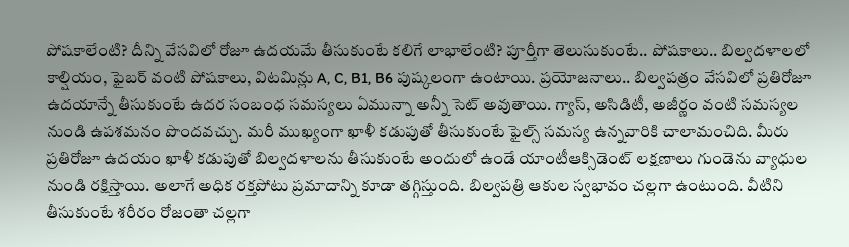పోషకాలేంటి? దీన్ని వేసవిలో రోజూ ఉదయమే తీసుకుంటే కలిగే లాభాలేంటి? పూర్తీగా తెలుసుకుంటే.. పోషకాలు.. బిల్వదళాలలో కాల్షియం, ఫైబర్ వంటి పోషకాలు, విటమిన్లు A, C, B1, B6 పుష్కలంగా ఉంటాయి. ప్రయోజనాలు.. బిల్వపత్రం వేసవిలో ప్రతిరోజూ ఉదయాన్నే తీసుకుంటే ఉదర సంబంధ సమస్యలు ఏమున్నా అన్నీ సెట్ అవుతాయి. గ్యాస్, అసిడిటీ, అజీర్ణం వంటి సమస్యల నుండి ఉపశమనం పొందవచ్చు. మరీ ముఖ్యంగా ఖాళీ కడుపుతో తీసుకుంటే ఫైల్స్ సమస్య ఉన్నవారికి చాలామంచిది. మీరు ప్రతిరోజూ ఉదయం ఖాళీ కడుపుతో బిల్వదళాలను తీసుకుంటే అందులో ఉండే యాంటీఆక్సిడెంట్ లక్షణాలు గుండెను వ్యాధుల నుండి రక్షిస్తాయి. అలాగే అధిక రక్తపోటు ప్రమాదాన్ని కూడా తగ్గిస్తుంది. బిల్వపత్రి ఆకుల స్వభావం చల్లగా ఉంటుంది. వీటిని తీసుకుంటే శరీరం రోజంతా చల్లగా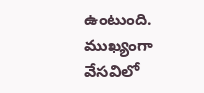ఉంటుంది. ముఖ్యంగా వేసవిలో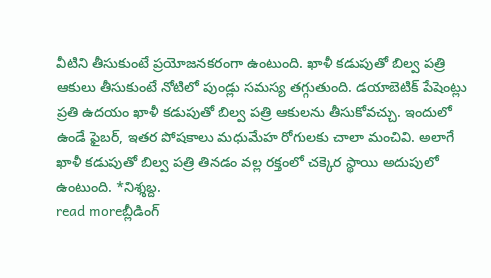వీటిని తీసుకుంటే ప్రయోజనకరంగా ఉంటుంది. ఖాళీ కడుపుతో బిల్వ పత్రి ఆకులు తీసుకుంటే నోటిలో పుండ్లు సమస్య తగ్గుతుంది. డయాబెటిక్ పేషెంట్లు ప్రతి ఉదయం ఖాళీ కడుపుతో బిల్వ పత్రి ఆకులను తీసుకోవచ్చు. ఇందులో ఉండే ఫైబర్, ఇతర పోషకాలు మధుమేహ రోగులకు చాలా మంచివి. అలాగే ఖాళీ కడుపుతో బిల్వ పత్రి తినడం వల్ల రక్తంలో చక్కెర స్థాయి అదుపులో ఉంటుంది. *నిశ్శబ్ద.
read moreబ్లీడింగ్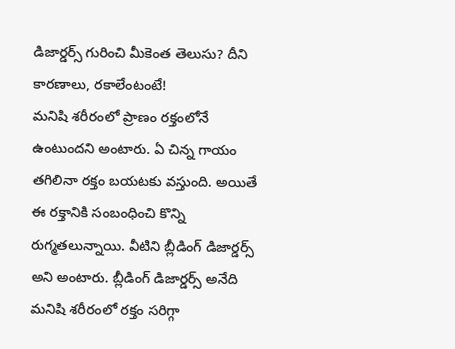డిజార్డర్స్ గురించి మీకెంత తెలుసు? దీని కారణాలు, రకాలేంటంటే!
మనిషి శరీరంలో ప్రాణం రక్తంలోనే ఉంటుందని అంటారు. ఏ చిన్న గాయం తగిలినా రక్తం బయటకు వస్తుంది. అయితే ఈ రక్తానికి సంబంధించి కొన్ని రుగ్మతలున్నాయి. వీటిని బ్లీడింగ్ డిజార్డర్స్ అని అంటారు. బ్లీడింగ్ డిజార్డర్స్ అనేది మనిషి శరీరంలో రక్తం సరిగ్గా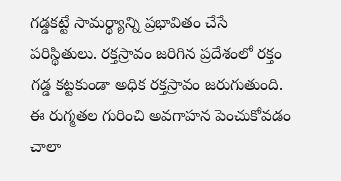గడ్డకట్టే సామర్థ్యాన్ని ప్రభావితం చేసే పరిస్థితులు. రక్తస్రావం జరిగిన ప్రదేశంలో రక్తం గడ్డ కట్టకుండా అధిక రక్తస్రావం జరుగుతుంది. ఈ రుగ్మతల గురించి అవగాహన పెంచుకోవడం చాలా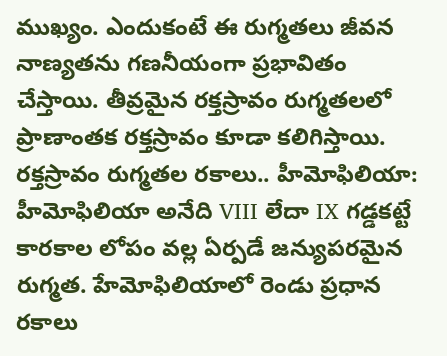ముఖ్యం. ఎందుకంటే ఈ రుగ్మతలు జీవన నాణ్యతను గణనీయంగా ప్రభావితం చేస్తాయి. తీవ్రమైన రక్తస్రావం రుగ్మతలలో ప్రాణాంతక రక్తస్రావం కూడా కలిగిస్తాయి. రక్తస్రావం రుగ్మతల రకాలు.. హీమోఫిలియా: హీమోఫిలియా అనేది VIII లేదా IX గడ్డకట్టే కారకాల లోపం వల్ల ఏర్పడే జన్యుపరమైన రుగ్మత. హేమోఫిలియాలో రెండు ప్రధాన రకాలు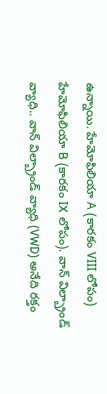ఉన్నాయి. హేమోఫిలియా A (కారకం VIII లోపం) హేమోఫిలియా B (కారకం IX లోపం). వాన్ విల్బ్రాండ్ వ్యాధి.. వాన్ విల్బ్రాండ్ వ్యాధి (VWD) అనేది రక్తం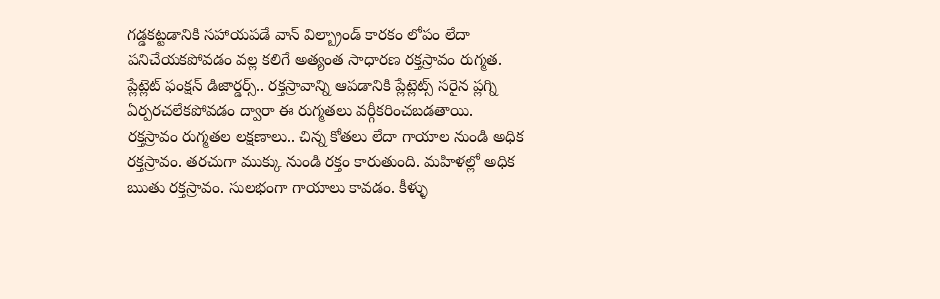గడ్డకట్టడానికి సహాయపడే వాన్ విల్బ్రాండ్ కారకం లోపం లేదా పనిచేయకపోవడం వల్ల కలిగే అత్యంత సాధారణ రక్తస్రావం రుగ్మత. ప్లేట్లెట్ ఫంక్షన్ డిజార్డర్స్.. రక్తస్రావాన్ని ఆపడానికి ప్లేట్లెట్స్ సరైన ప్లగ్ని ఏర్పరచలేకపోవడం ద్వారా ఈ రుగ్మతలు వర్గీకరించబడతాయి. రక్తస్రావం రుగ్మతల లక్షణాలు.. చిన్న కోతలు లేదా గాయాల నుండి అధిక రక్తస్రావం. తరచుగా ముక్కు నుండి రక్తం కారుతుంది. మహిళల్లో అధిక ఋతు రక్తస్రావం. సులభంగా గాయాలు కావడం. కీళ్ళు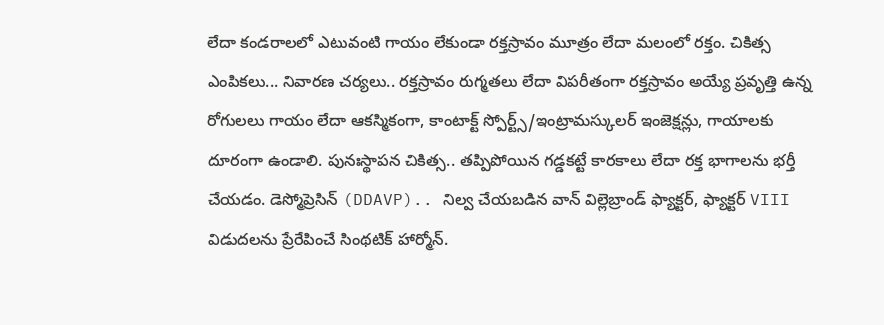లేదా కండరాలలో ఎటువంటి గాయం లేకుండా రక్తస్రావం మూత్రం లేదా మలంలో రక్తం. చికిత్స ఎంపికలు... నివారణ చర్యలు.. రక్తస్రావం రుగ్మతలు లేదా విపరీతంగా రక్తస్రావం అయ్యే ప్రవృత్తి ఉన్న రోగులలు గాయం లేదా ఆకస్మికంగా, కాంటాక్ట్ స్పోర్ట్స్/ఇంట్రామస్కులర్ ఇంజెక్షన్లు, గాయాలకు దూరంగా ఉండాలి. పునఃస్థాపన చికిత్స.. తప్పిపోయిన గడ్డకట్టే కారకాలు లేదా రక్త భాగాలను భర్తీ చేయడం. డెస్మోప్రెసిన్ (DDAVP).. నిల్వ చేయబడిన వాన్ విల్లెబ్రాండ్ ఫ్యాక్టర్, ఫ్యాక్టర్ VIII విడుదలను ప్రేరేపించే సింథటిక్ హార్మోన్.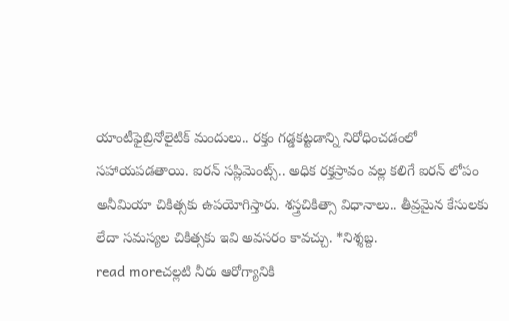యాంటీఫైబ్రినోలైటిక్ మందులు.. రక్తం గడ్డకట్టడాన్ని నిరోధించడంలో సహాయపడతాయి. ఐరన్ సప్లిమెంట్స్.. అధిక రక్తస్రావం వల్ల కలిగే ఐరన్ లోపం అనీమియా చికిత్సకు ఉపయోగిస్తారు. శస్త్రచికిత్సా విధానాలు.. తీవ్రమైన కేసులకు లేదా సమస్యల చికిత్సకు ఇవి అవసరం కావచ్చు. *నిశ్శబ్ద.
read moreచల్లటి నీరు ఆరోగ్యానికి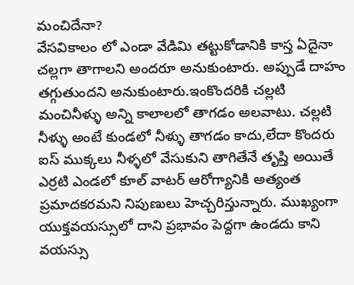మంచిదేనా?
వేసవికాలం లో ఎండా వేడిమి తట్టుకోడానికి కాస్త ఏదైనా చల్లగా తాగాలని అందరూ అనుకుంటారు. అప్పుడే దాహం తగ్గుతుందని అనుకుంటారు.ఇంకొందరికి చల్లటి మంచినీళ్ళు అన్ని కాలాలలో తాగడం అలవాటు. చల్లటి నీళ్ళు అంటే కుండలో నీళ్ళు తాగడం కాదు,లేదా కొందరు ఐస్ ముక్కలు నీళ్ళలో వేసుకుని తాగితేనే తృప్తి అయితే ఎర్రటి ఎండలో కూల్ వాటర్ ఆరోగ్యానికి అత్యంత ప్రమాదకరమని నిపుణులు హెచ్చరిస్తున్నారు. ముఖ్యంగా యుక్తవయస్సులో దాని ప్రభావం పెద్దగా ఉండదు కాని వయస్సు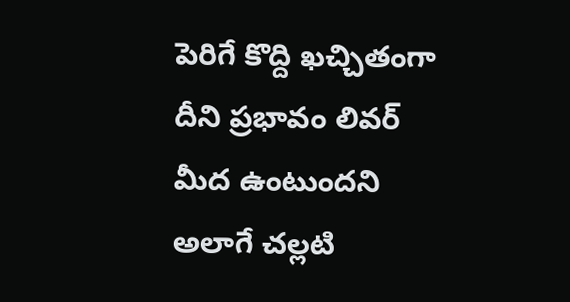పెరిగే కొద్ది ఖచ్చితంగా దీని ప్రభావం లివర్ మీద ఉంటుందని అలాగే చల్లటి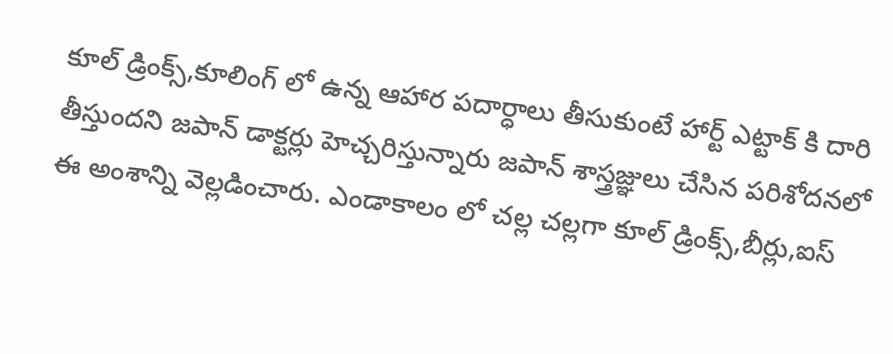కూల్ డ్రింక్స్,కూలింగ్ లో ఉన్న ఆహార పదార్ధాలు తీసుకుంటే హార్ట్ ఎట్టాక్ కి దారి తీస్తుందని జపాన్ డాక్టర్లు హెచ్చరిస్తున్నారు జపాన్ శాస్త్రజ్ఞులు చేసిన పరిశోదనలో ఈ అంశాన్ని వెల్లడించారు. ఎండాకాలం లో చల్ల చల్లగా కూల్ డ్రింక్స్,బీర్లు,ఐస్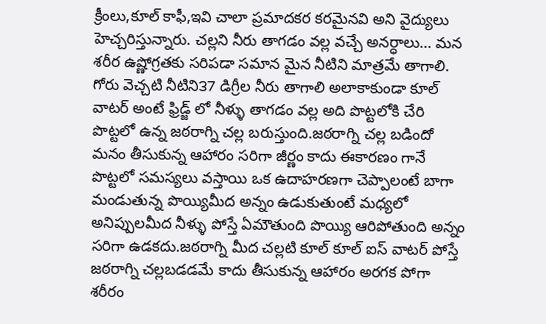క్రీంలు,కూల్ కాఫీ,ఇవి చాలా ప్రమాదకర కరమైనవి అని వైద్యులు హెచ్చరిస్తున్నారు. చల్లని నీరు తాగడం వల్ల వచ్చే అనర్ధాలు... మన శరీర ఉష్ణోగ్రతకు సరిపడా సమాన మైన నీటిని మాత్రమే తాగాలి. గోరు వెచ్చటి నీటిని౩7 డిగ్రీల నీరు తాగాలి అలాకాకుండా కూల్ వాటర్ అంటే ఫ్రిడ్జ్ లో నీళ్ళు తాగడం వల్ల అది పొట్టలోకి చేరి పొట్టలో ఉన్న జఠరాగ్ని చల్ల బరుస్తుంది.జఠరాగ్ని చల్ల బడిందో మనం తీసుకున్న ఆహారం సరిగా జీర్ణం కాదు ఈకారణం గానే పొట్టలో సమస్యలు వస్తాయి ఒక ఉదాహరణగా చెప్పాలంటే బాగా మండుతున్న పొయ్యిమీద అన్నం ఉడుకుతుంటే మధ్యలో అనిప్పులమీద నీళ్ళు పోస్తే ఏమౌతుంది పొయ్యి ఆరిపోతుంది అన్నం సరిగా ఉడకదు.జఠరాగ్ని మీద చల్లటి కూల్ కూల్ ఐస్ వాటర్ పోస్తే జఠరాగ్ని చల్లబడడమే కాదు తీసుకున్న ఆహారం అరగక పోగా శరీరం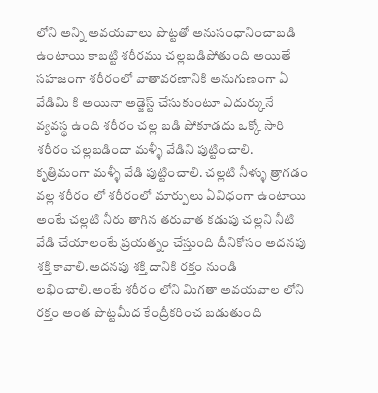లోని అన్ని అవయవాలు పొట్టతో అనుసంధానించాబడి ఉంటాయి కాబట్టి శరీరము చల్లబడిపోతుంది అయితే సహజంగా శరీరంలో వాతావరణానికి అనుగుణంగా ఏ వేడిమి కి అయినా అడ్జెస్ట్ చేసుకుంటూ ఎదుర్కునే వ్యవస్థ ఉంది శరీరం చల్ల బడి పోకూడదు ఒక్కో సారి శరీరం చల్లబడిందా మళ్ళీ వేడిని పుట్టించాలి. కృత్రిమంగా మళ్ళీ వేడి పుట్టించాలి. చల్లటి నీళ్ళు త్రాగడం వల్ల శరీరం లో శరీరంలో మార్పులు ఏవిధంగా ఉంటాయి అంటే చల్లటి నీరు తాగిన తరువాత కడుపు చల్లని నీటి వేడి చేయాలంటే ప్రయత్నం చేస్తుంది దీనికోసం అదనపు శక్తి కావాలి.అదనపు శక్తి దానికి రక్తం నుండి లభించాలి.అంటే శరీరం లోని మిగతా అవయవాల లోని రక్తం అంత పొట్టమీద కేంద్రీకరించ బడుతుంది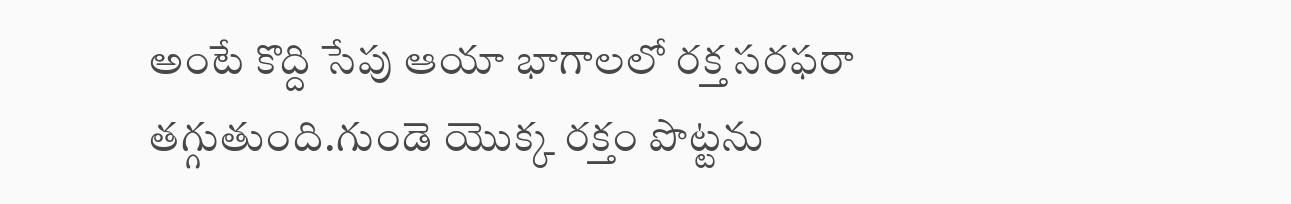అంటే కొద్ది సేపు ఆయా భాగాలలో రక్త సరఫరా తగ్గుతుంది.గుండె యొక్క రక్తం పొట్టను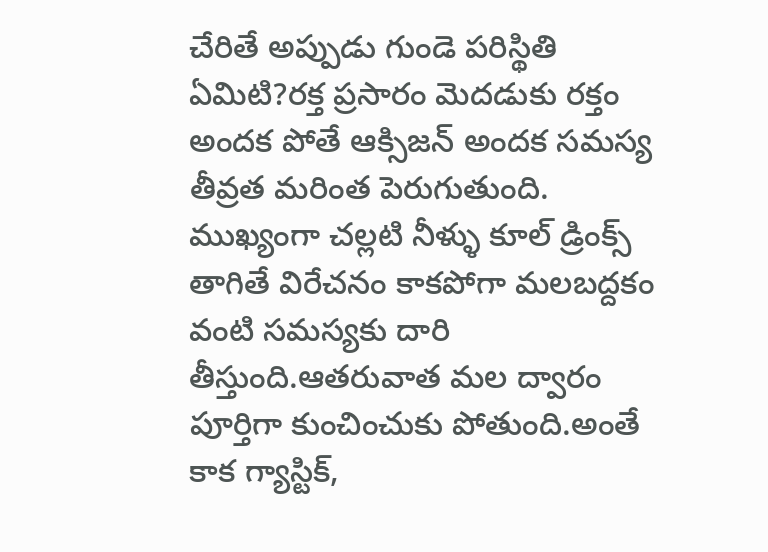చేరితే అప్పుడు గుండె పరిస్థితి ఏమిటి?రక్త ప్రసారం మెదడుకు రక్తం అందక పోతే ఆక్సిజన్ అందక సమస్య తీవ్రత మరింత పెరుగుతుంది. ముఖ్యంగా చల్లటి నీళ్ళు కూల్ డ్రింక్స్ తాగితే విరేచనం కాకపోగా మలబద్దకం వంటి సమస్యకు దారి తీస్తుంది.ఆతరువాత మల ద్వారం పూర్తిగా కుంచించుకు పోతుంది.అంతే కాక గ్యాస్టిక్,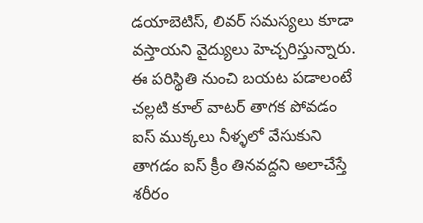డయాబెటిస్, లివర్ సమస్యలు కూడా వస్తాయని వైద్యులు హెచ్చరిస్తున్నారు. ఈ పరిస్థితి నుంచి బయట పడాలంటే చల్లటి కూల్ వాటర్ తాగక పోవడం ఐస్ ముక్కలు నీళ్ళలో వేసుకుని తాగడం ఐస్ క్రీం తినవద్దని అలాచేస్తే శరీరం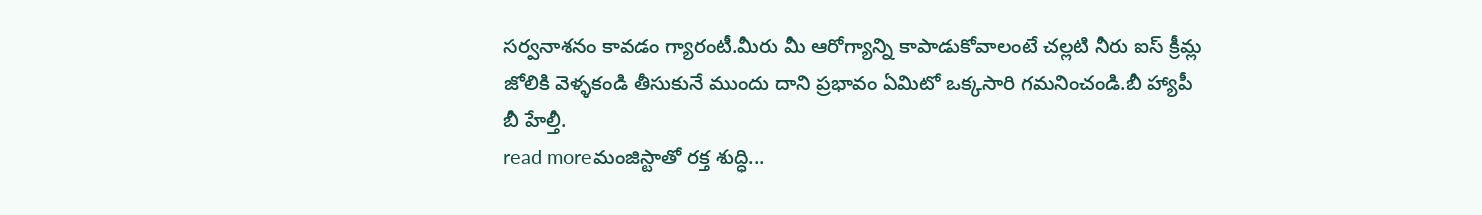సర్వనాశనం కావడం గ్యారంటీ.మీరు మీ ఆరోగ్యాన్ని కాపాడుకోవాలంటే చల్లటి నీరు ఐస్ క్రీమ్ల జోలికి వెళ్ళకండి తీసుకునే ముందు దాని ప్రభావం ఏమిటో ఒక్కసారి గమనించండి.బీ హ్యాపీ బీ హేల్తీ.
read moreమంజిస్టాతో రక్త శుద్ధి...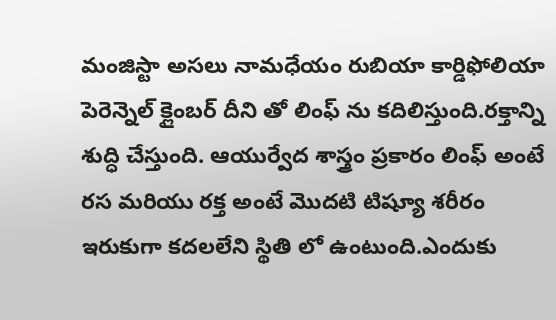మంజిస్టా అసలు నామధేయం రుబియా కార్డిఫోలియా పెరెన్నెల్ క్లైంబర్ దీని తో లింఫ్ ను కదిలిస్తుంది.రక్తాన్ని శుద్ధి చేస్తుంది. ఆయుర్వేద శాస్త్రం ప్రకారం లింఫ్ అంటే రస మరియు రక్త అంటే మొదటి టిష్యూ శరీరం ఇరుకుగా కదలలేని స్థితి లో ఉంటుంది.ఎందుకు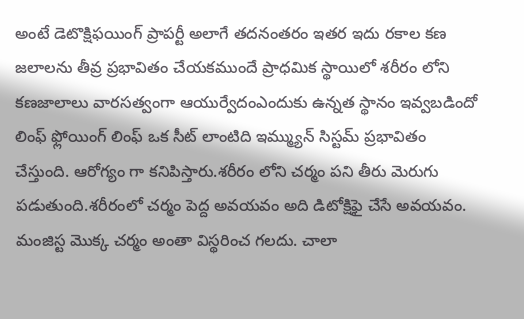అంటే డెటొక్షిఫయింగ్ ప్రాపర్టీ అలాగే తదనంతరం ఇతర ఇదు రకాల కణ జలాలను తీవ్ర ప్రభావితం చేయకముందే ప్రాధమిక స్థాయిలో శరీరం లోని కణజాలాలు వారసత్వంగా ఆయుర్వేదంఎందుకు ఉన్నత స్థానం ఇవ్వబడిందో లింఫ్ ఫ్లోయింగ్ లింఫ్ ఒక సీట్ లాంటిది ఇమ్మ్యున్ సిస్టమ్ ప్రభావితం చేస్తుంది. ఆరోగ్యం గా కనిపిస్తారు.శరీరం లోని చర్మం పని తీరు మెరుగు పడుతుంది.శరీరంలో చర్మం పెద్ద అవయవం అది డిటోక్షిఫై చేసే అవయవం. మంజిస్ట మొక్క చర్మం అంతా విస్థరించ గలదు. చాలా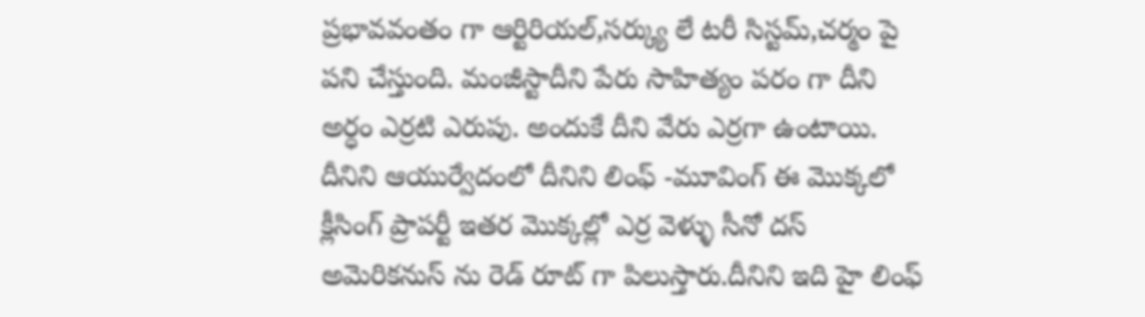ప్రభావవంతం గా ఆర్టిరియల్,సర్క్యు లే టరీ సిస్టమ్,చర్మం పై పని చేస్తుంది. మంజీస్టాదీని పేరు సాహిత్యం పరం గా దీని అర్ధం ఎర్రటి ఎరుపు. అందుకే దీని వేరు ఎర్రగా ఉంటాయి. దీనిని ఆయుర్వేదంలో దీనిని లింఫ్ -మూవింగ్ ఈ మొక్కలో క్లీసింగ్ ప్రాపర్టీ ఇతర మొక్కల్లో ఎర్ర వెళ్ళు సీనో దస్ అమెరికనుస్ ను రెడ్ రూట్ గా పిలుస్తారు.దీనిని ఇది హై లింఫ్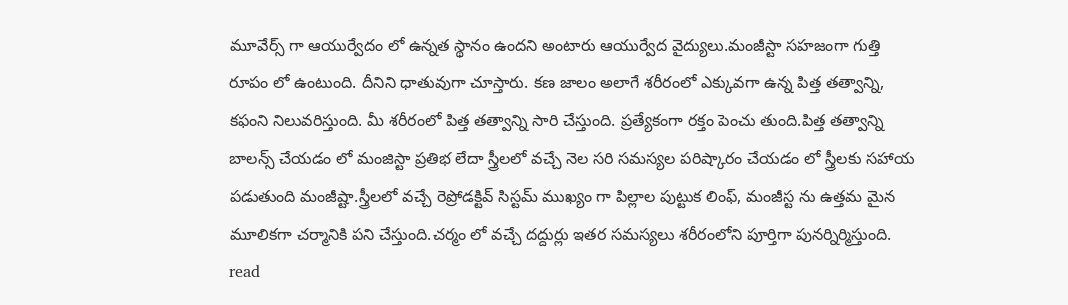మూవేర్స్ గా ఆయుర్వేదం లో ఉన్నత స్థానం ఉందని అంటారు ఆయుర్వేద వైద్యులు.మంజీస్టా సహజంగా గుత్తి రూపం లో ఉంటుంది. దీనిని ధాతువుగా చూస్తారు. కణ జాలం అలాగే శరీరంలో ఎక్కువగా ఉన్న పిత్త తత్వాన్ని, కఫంని నిలువరిస్తుంది. మీ శరీరంలో పిత్త తత్వాన్ని సారి చేస్తుంది. ప్రత్యేకంగా రక్తం పెంచు తుంది.పిత్త తత్వాన్ని బాలన్స్ చేయడం లో మంజిస్టా ప్రతిభ లేదా స్త్రీలలో వచ్చే నెల సరి సమస్యల పరిష్కారం చేయడం లో స్త్రీలకు సహాయ పడుతుంది మంజీష్టా.స్త్రీలలో వచ్చే రెప్రోడక్టివ్ సిస్టమ్ ముఖ్యం గా పిల్లాల పుట్టుక లింఫ్, మంజీస్ట ను ఉత్తమ మైన మూలికగా చర్మానికి పని చేస్తుంది.చర్మం లో వచ్చే దద్దుర్లు ఇతర సమస్యలు శరీరంలోని పూర్తిగా పునర్నిర్మిస్తుంది.
read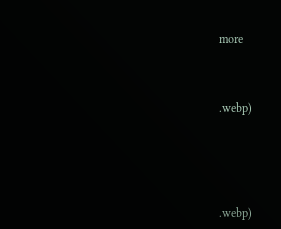more



.webp)





.webp)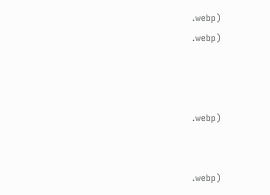.webp)
.webp)



.webp)


.webp)